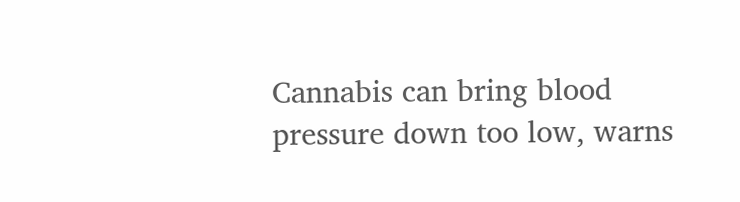Cannabis can bring blood pressure down too low, warns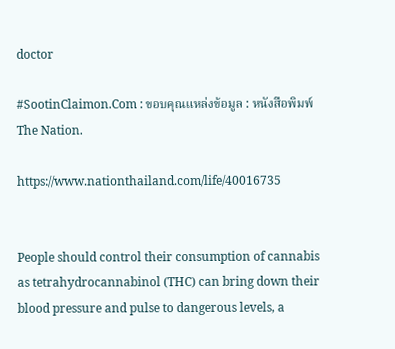doctor

#SootinClaimon.Com : ขอบคุณแหล่งข้อมูล : หนังสือพิมพ์ The Nation.

https://www.nationthailand.com/life/40016735


People should control their consumption of cannabis as tetrahydrocannabinol (THC) can bring down their blood pressure and pulse to dangerous levels, a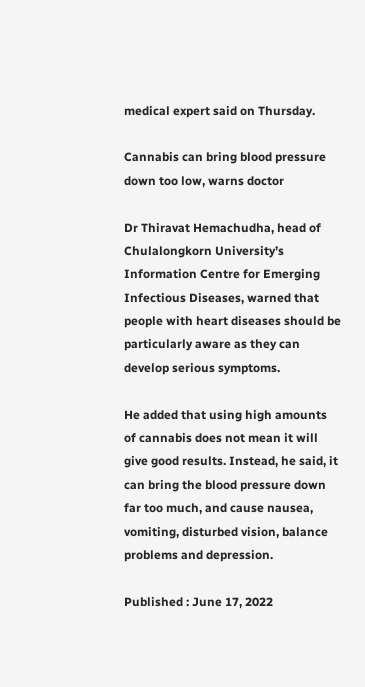medical expert said on Thursday.

Cannabis can bring blood pressure down too low, warns doctor

Dr Thiravat Hemachudha, head of Chulalongkorn University’s Information Centre for Emerging Infectious Diseases, warned that people with heart diseases should be particularly aware as they can develop serious symptoms.

He added that using high amounts of cannabis does not mean it will give good results. Instead, he said, it can bring the blood pressure down far too much, and cause nausea, vomiting, disturbed vision, balance problems and depression.

Published : June 17, 2022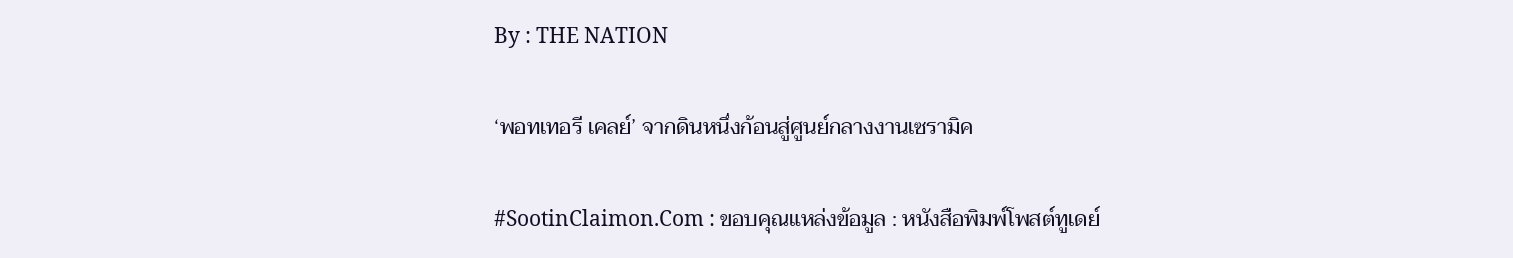By : THE NATION

‘พอทเทอรี เคลย์’ จากดินหนึ่งก้อนสู่ศูนย์กลางงานเซรามิค

#SootinClaimon.Com : ขอบคุณแหล่งข้อมูล : หนังสือพิมพ์โพสต์ทูเดย์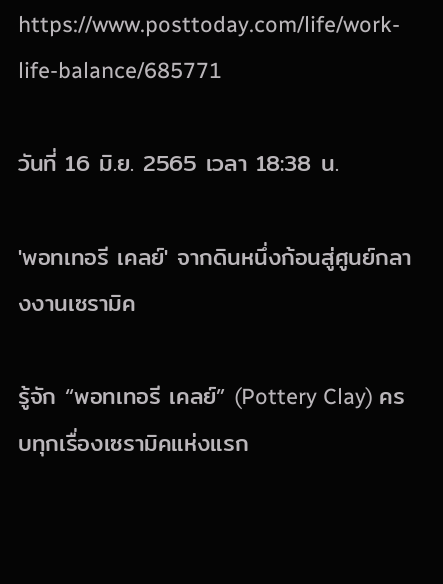https://www.posttoday.com/life/work-life-balance/685771

วันที่ 16 มิ.ย. 2565 เวลา 18:38 น.

'พอทเทอรี เคลย์' จากดินหนึ่งก้อนสู่ศูนย์กลางงานเซรามิค

รู้จัก “พอทเทอรี เคลย์” (Pottery Clay) ครบทุกเรื่องเซรามิคแห่งแรก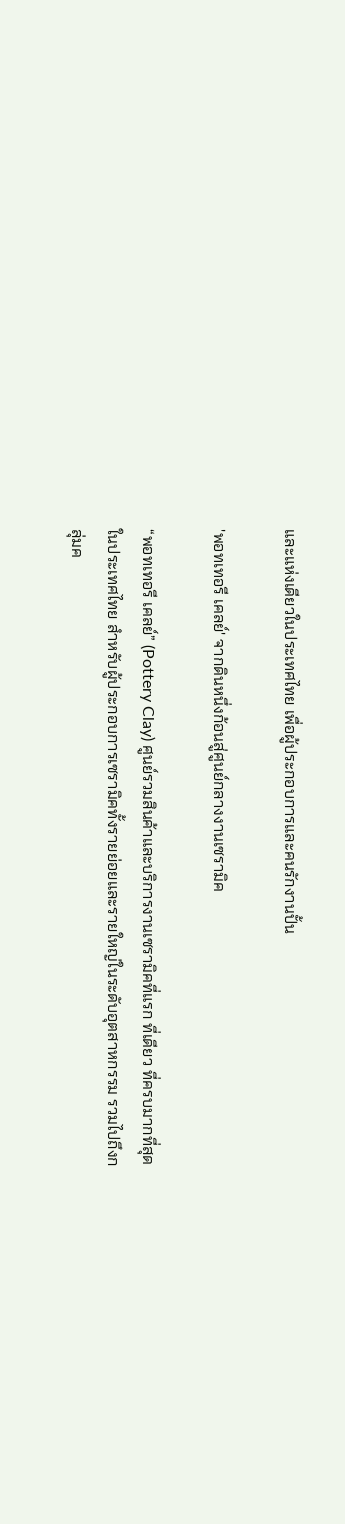และแห่งเดียวในประเทศไทย เพื่อผู้ประกอบการและคนรักงานปั้น

'พอทเทอรี เคลย์' จากดินหนึ่งก้อนสู่ศูนย์กลางงานเซรามิค

“พอทเทอรี เคลย์” (Pottery Clay) ศูนย์รวมสินค้าและบริการงานเซรามิคที่แรก ที่เดียว ที่ครบมากที่สุดในประเทศไทย สำหรับผู้ประกอบการเซรามิคทั้งรายย่อยและรายใหญ่ในระดับอุตสาหกรรม รวมไปถึงกลุ่มค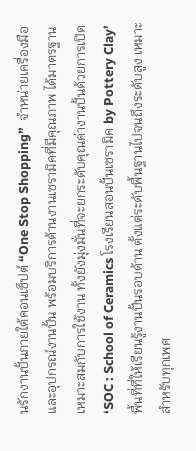นรักงานปั้นภายใต้คอนเซ็ปต์ “One Stop Shopping”  จำหน่ายเครื่องมือและอุปกรณ์งานปั้น พร้อมบริการด้านงานเซรามิคที่มีคุณภาพ ได้มาตรฐาน เหมาะสมกับการใช้งาน ทั้งยังมุ่งมั่นที่จะยกระดับคุณค่างานปั้นด้วยการเปิด ‘SOC : School of Ceramics โรงเรียนสอนปั้นเซรามิค by Pottery Clay’  พื้นที่ที่ให้เรียนรู้งานปั้นรอบด้าน ตั้งแต่ระดับพื้นฐานไปจนถึงระดับสูง เหมาะสำหรับทุกเพศ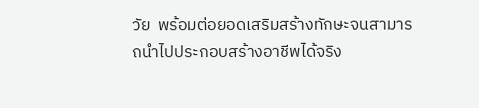วัย  พร้อมต่อยอดเสริมสร้างทักษะจนสามารถนำไปประกอบสร้างอาชีพได้จริง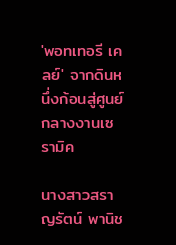'พอทเทอรี เคลย์' จากดินหนึ่งก้อนสู่ศูนย์กลางงานเซรามิค

นางสาวสราญรัตน์ พานิช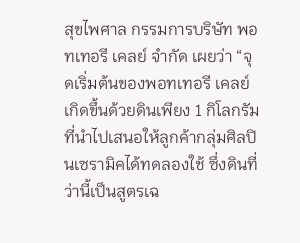สุขไพศาล กรรมการบริษัท พอทเทอรี เคลย์ จำกัด เผยว่า “จุดเริ่มต้นของพอทเทอรี เคลย์ เกิดขึ้นด้วยดินเพียง 1 กิโลกรัม ที่นำไปเสนอให้ลูกค้ากลุ่มศิลปินเซรามิคได้ทดลองใช้ ซึ่งดินที่ว่านี้เป็นสูตรเฉ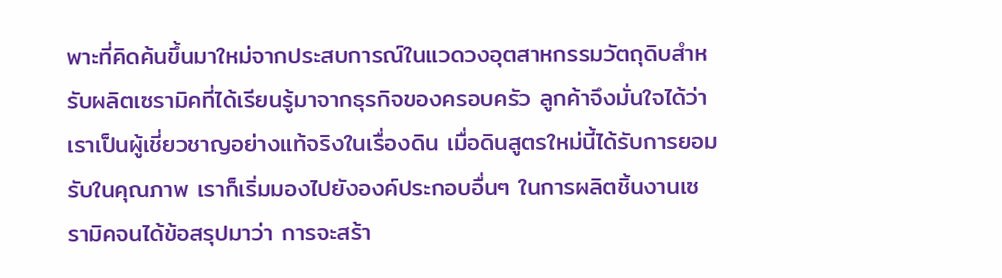พาะที่คิดค้นขึ้นมาใหม่จากประสบการณ์ในแวดวงอุตสาหกรรมวัตถุดิบสำหรับผลิตเซรามิคที่ได้เรียนรู้มาจากธุรกิจของครอบครัว ลูกค้าจึงมั่นใจได้ว่า เราเป็นผู้เชี่ยวชาญอย่างแท้จริงในเรื่องดิน เมื่อดินสูตรใหม่นี้ได้รับการยอมรับในคุณภาพ เราก็เริ่มมองไปยังองค์ประกอบอื่นๆ ในการผลิตชิ้นงานเซรามิคจนได้ข้อสรุปมาว่า การจะสร้า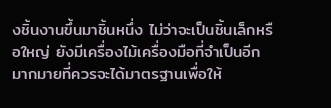งชิ้นงานขึ้นมาชิ้นหนึ่ง ไม่ว่าจะเป็นชิ้นเล็กหรือใหญ่ ยังมีเครื่องไม้เครื่องมือที่จำเป็นอีกมากมายที่ควรจะได้มาตรฐานเพื่อให้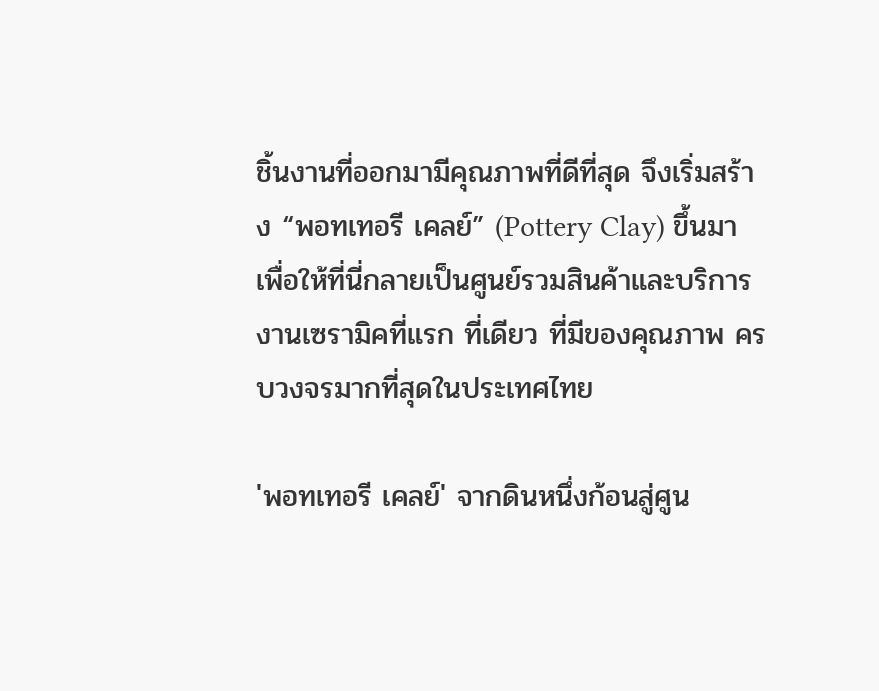ชิ้นงานที่ออกมามีคุณภาพที่ดีที่สุด จึงเริ่มสร้าง “พอทเทอรี เคลย์” (Pottery Clay) ขึ้นมา เพื่อให้ที่นี่กลายเป็นศูนย์รวมสินค้าและบริการงานเซรามิคที่แรก ที่เดียว ที่มีของคุณภาพ ครบวงจรมากที่สุดในประเทศไทย

'พอทเทอรี เคลย์' จากดินหนึ่งก้อนสู่ศูน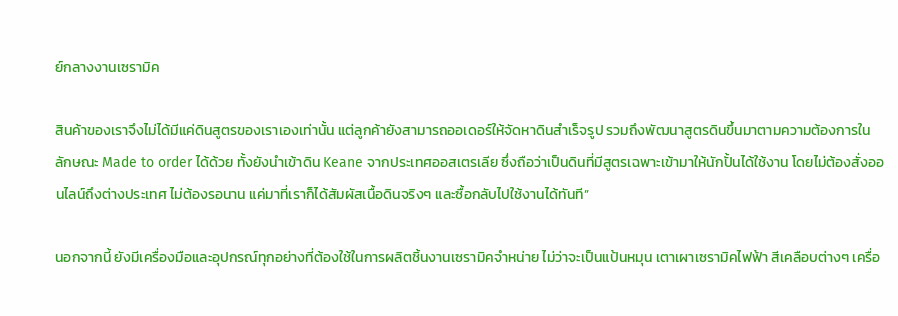ย์กลางงานเซรามิค

สินค้าของเราจึงไม่ได้มีแค่ดินสูตรของเราเองเท่านั้น แต่ลูกค้ายังสามารถออเดอร์ให้จัดหาดินสำเร็จรูป รวมถึงพัฒนาสูตรดินขึ้นมาตามความต้องการในลักษณะ Made to order ได้ด้วย ทั้งยังนำเข้าดิน Keane จากประเทศออสเตรเลีย ซึ่งถือว่าเป็นดินที่มีสูตรเฉพาะเข้ามาให้นักปั้นได้ใช้งาน โดยไม่ต้องสั่งออนไลน์ถึงต่างประเทศ ไม่ต้องรอนาน แค่มาที่เราก็ได้สัมผัสเนื้อดินจริงๆ และซื้อกลับไปใช้งานได้ทันที”

นอกจากนี้ ยังมีเครื่องมือและอุปกรณ์ทุกอย่างที่ต้องใช้ในการผลิตชิ้นงานเซรามิคจำหน่าย ไม่ว่าจะเป็นแป้นหมุน เตาเผาเซรามิคไฟฟ้า สีเคลือบต่างๆ เครื่อ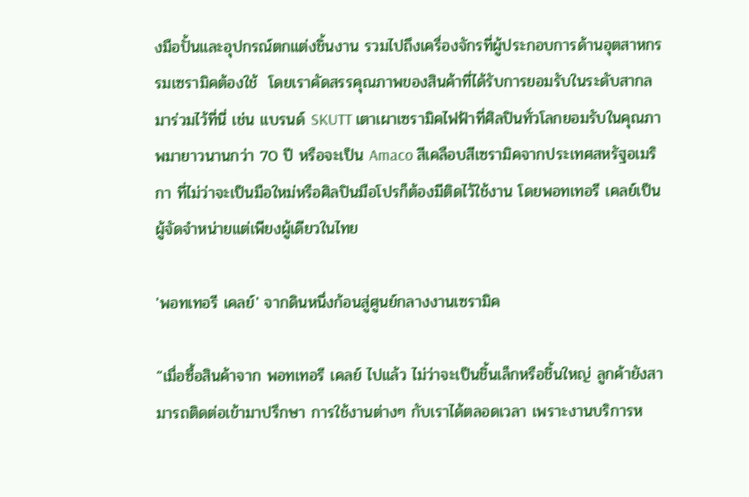งมือปั้นและอุปกรณ์ตกแต่งชิ้นงาน รวมไปถึงเครื่องจักรที่ผู้ประกอบการด้านอุตสาหกรรมเซรามิคต้องใช้  โดยเราคัดสรรคุณภาพของสินค้าที่ได้รับการยอมรับในระดับสากลมาร่วมไว้ที่นี่ เช่น แบรนด์ SKUTT เตาเผาเซรามิคไฟฟ้าที่ศิลปินทั่วโลกยอมรับในคุณภาพมายาวนานกว่า 70 ปี หรือจะเป็น Amaco สีเคลือบสีเซรามิคจากประเทศสหรัฐอเมริกา ที่ไม่ว่าจะเป็นมือใหม่หรือศิลปินมือโปรก็ต้องมีติดไว้ใช้งาน โดยพอทเทอรี เคลย์เป็นผู้จัดจำหน่ายแต่เพียงผู้เดียวในไทย

'พอทเทอรี เคลย์' จากดินหนึ่งก้อนสู่ศูนย์กลางงานเซรามิค

“เมื่อซื้อสินค้าจาก พอทเทอรี เคลย์ ไปแล้ว ไม่ว่าจะเป็นชิ้นเล็กหรือชิ้นใหญ่ ลูกค้ายังสามารถติดต่อเข้ามาปรึกษา การใช้งานต่างๆ กับเราได้ตลอดเวลา เพราะงานบริการห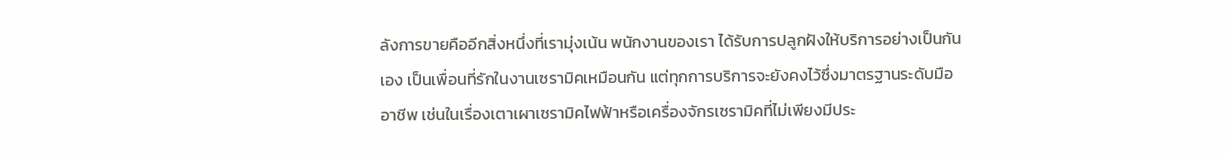ลังการขายคืออีกสิ่งหนึ่งที่เรามุ่งเน้น พนักงานของเรา ได้รับการปลูกฝังให้บริการอย่างเป็นกันเอง เป็นเพื่อนที่รักในงานเซรามิคเหมือนกัน แต่ทุกการบริการจะยังคงไว้ซึ่งมาตรฐานระดับมืออาชีพ เช่นในเรื่องเตาเผาเซรามิคไฟฟ้าหรือเครื่องจักรเซรามิคที่ไม่เพียงมีประ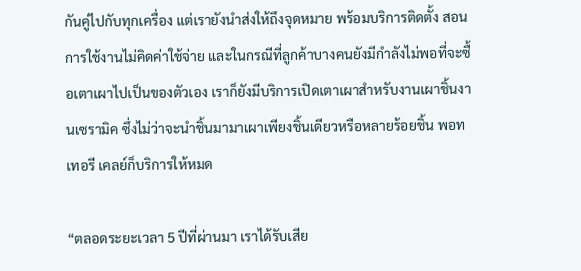กันคู่ไปกับทุกเครื่อง แต่เรายังนำส่งให้ถึงจุดหมาย พร้อมบริการติดตั้ง สอนการใช้งานไม่คิดค่าใช้จ่าย และในกรณีที่ลูกค้าบางคนยังมีกำลังไม่พอที่จะซื้อเตาเผาไปเป็นของตัวเอง เราก็ยังมีบริการเปิดเตาเผาสำหรับงานเผาชิ้นงานเซรามิค ซึ่งไม่ว่าจะนำชิ้นมามาเผาเพียงชิ้นเดียวหรือหลายร้อยชิ้น พอทเทอรี เคลย์ก็บริการให้หมด

“ตลอดระยะเวลา 5 ปีที่ผ่านมา เราได้รับเสีย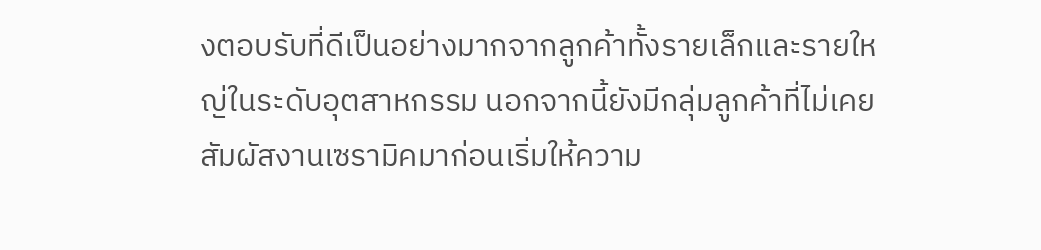งตอบรับที่ดีเป็นอย่างมากจากลูกค้าทั้งรายเล็กและรายใหญ่ในระดับอุตสาหกรรม นอกจากนี้ยังมีกลุ่มลูกค้าที่ไม่เคยสัมผัสงานเซรามิคมาก่อนเริ่มให้ความ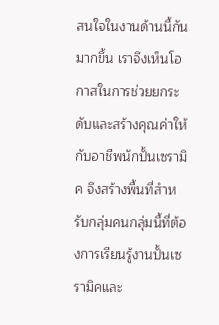สนใจในงานด้านนี้กันมากขึ้น เราจึงเห็นโอกาสในการช่วยยกระดับและสร้างคุณค่าให้กับอาชีพนักปั้นเซรามิค จึงสร้างพื้นที่สำหรับกลุ่มคนกลุ่มนี้ที่ต้องการเรียนรู้งานปั้นเซรามิคและ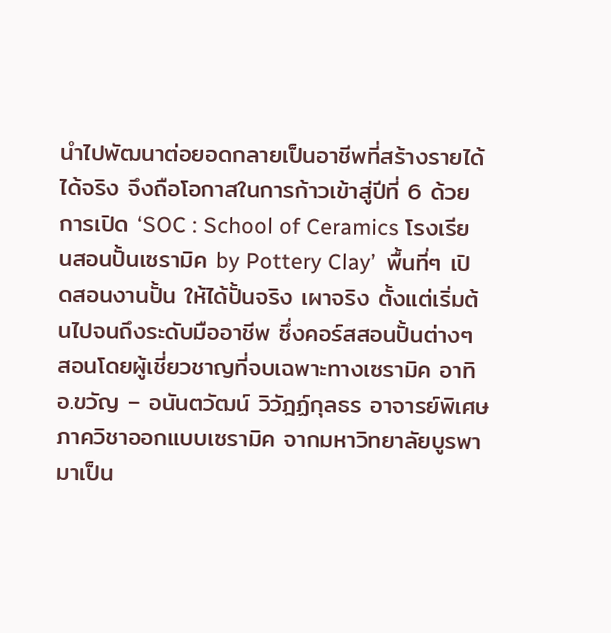นำไปพัฒนาต่อยอดกลายเป็นอาชีพที่สร้างรายได้ได้จริง จึงถือโอกาสในการก้าวเข้าสู่ปีที่ 6 ด้วยการเปิด ‘SOC : School of Ceramics โรงเรียนสอนปั้นเซรามิค by Pottery Clay’  พื้นที่ๆ เปิดสอนงานปั้น ให้ได้ปั้นจริง เผาจริง ตั้งแต่เริ่มต้นไปจนถึงระดับมืออาชีพ ซึ่งคอร์สสอนปั้นต่างๆ สอนโดยผู้เชี่ยวชาญที่จบเฉพาะทางเซรามิค อาทิ อ.ขวัญ – อนันตวัฒน์ วิวัฎฏ์กุลธร อาจารย์พิเศษ ภาควิชาออกแบบเซรามิค จากมหาวิทยาลัยบูรพา มาเป็น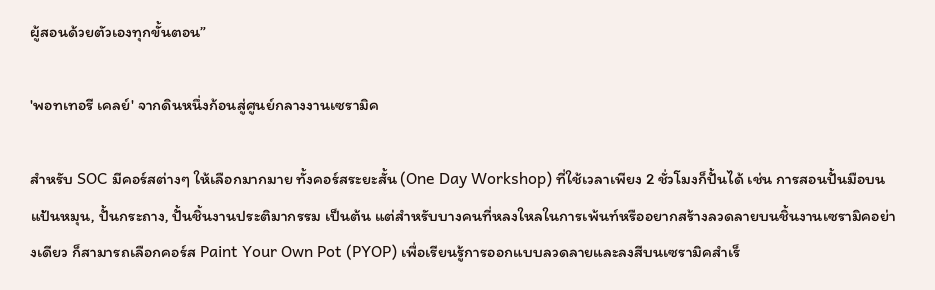ผู้สอนด้วยตัวเองทุกขั้นตอน”

'พอทเทอรี เคลย์' จากดินหนึ่งก้อนสู่ศูนย์กลางงานเซรามิค

สำหรับ SOC มีคอร์สต่างๆ ให้เลือกมากมาย ทั้งคอร์สระยะสั้น (One Day Workshop) ที่ใช้เวลาเพียง 2 ชั่วโมงก็ปั้นได้ เช่น การสอนปั้นมือบนแป้นหมุน, ปั้นกระถาง, ปั้นชิ้นงานประติมากรรม เป็นต้น แต่สำหรับบางคนที่หลงใหลในการเพ้นท์หรืออยากสร้างลวดลายบนชิ้นงานเซรามิคอย่างเดียว ก็สามารถเลือกคอร์ส Paint Your Own Pot (PYOP) เพื่อเรียนรู้การออกแบบลวดลายและลงสีบนเซรามิคสำเร็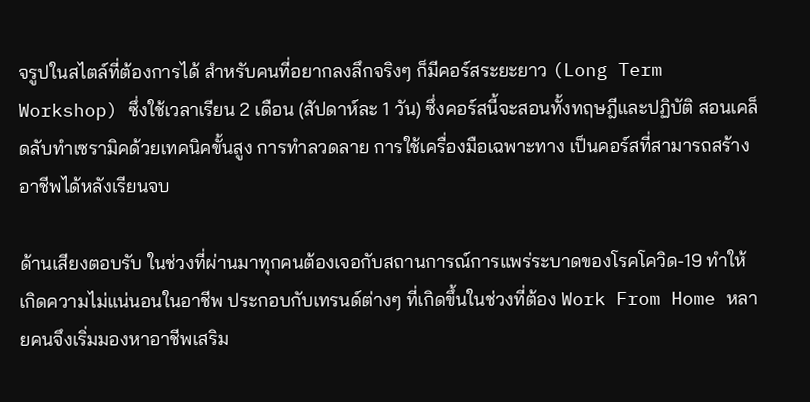จรูปในสไตล์ที่ต้องการได้ สำหรับคนที่อยากลงลึกจริงๆ ก็มีคอร์สระยะยาว (Long Term Workshop) ซึ่งใช้เวลาเรียน 2 เดือน (สัปดาห์ละ 1 วัน) ซึ่งคอร์สนี้จะสอนทั้งทฤษฎีและปฏิบัติ สอนเคล็ดลับทำเซรามิคด้วยเทคนิคขั้นสูง การทำลวดลาย การใช้เครื่องมือเฉพาะทาง เป็นคอร์สที่สามารถสร้างอาชีพได้หลังเรียนจบ

ด้านเสียงตอบรับ ในช่วงที่ผ่านมาทุกคนต้องเจอกับสถานการณ์การแพร่ระบาดของโรคโควิด-19 ทำให้เกิดความไม่แน่นอนในอาชีพ ประกอบกับเทรนด์ต่างๆ ที่เกิดขึ้นในช่วงที่ต้อง Work From Home หลายคนจึงเริ่มมองหาอาชีพเสริม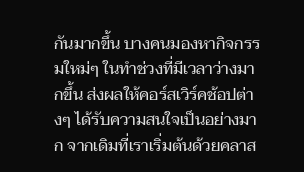กันมากขึ้น บางคนมองหากิจกรรมใหม่ๆ ในทำช่วงที่มีเวลาว่างมากขึ้น ส่งผลให้คอร์สเวิร์คช้อปต่างๆ ได้รับความสนใจเป็นอย่างมาก จากเดิมที่เราเริ่มต้นด้วยคลาส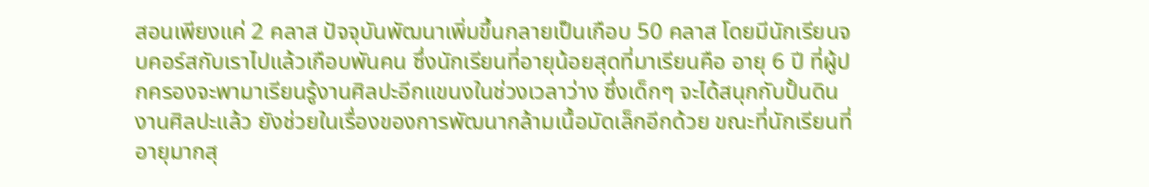สอนเพียงแค่ 2 คลาส ปัจจุบันพัฒนาเพิ่มขึ้นกลายเป็นเกือบ 50 คลาส โดยมีนักเรียนจบคอร์สกับเราไปแล้วเกือบพันคน ซึ่งนักเรียนที่อายุน้อยสุดที่มาเรียนคือ อายุ 6 ปี ที่ผู้ปกครองจะพามาเรียนรู้งานศิลปะอีกแขนงในช่วงเวลาว่าง ซึ่งเด็กๆ จะได้สนุกกับปั้นดิน งานศิลปะแล้ว ยังช่วยในเรื่องของการพัฒนากล้ามเนื้อมัดเล็กอีกด้วย ขณะที่นักเรียนที่อายุมากสุ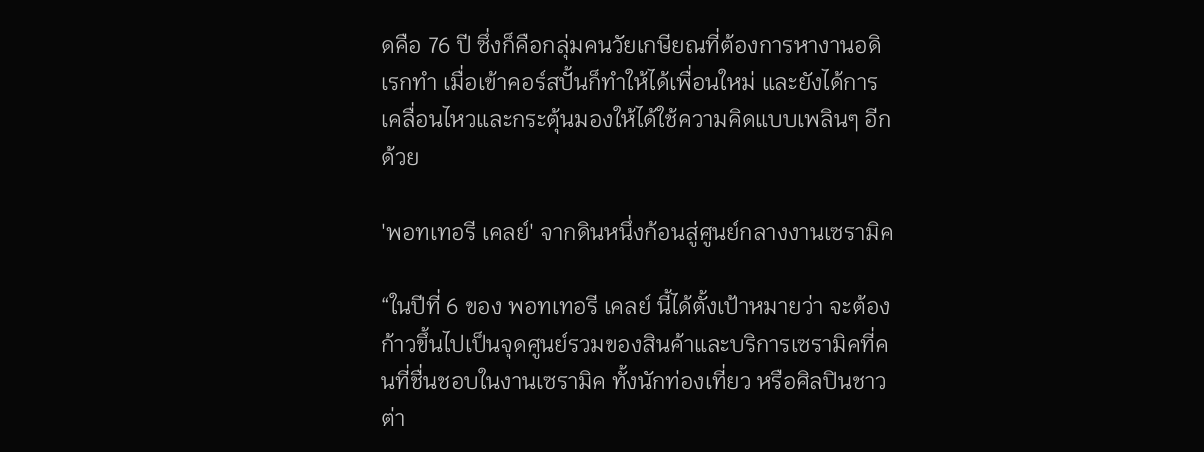ดคือ 76 ปี ซึ่งก็คือกลุ่มคนวัยเกษียณที่ต้องการหางานอดิเรกทำ เมื่อเข้าคอร์สปั้นก็ทำให้ได้เพื่อนใหม่ และยังได้การเคลื่อนไหวและกระตุ้นมองให้ได้ใช้ความคิดแบบเพลินๆ อีกด้วย

'พอทเทอรี เคลย์' จากดินหนึ่งก้อนสู่ศูนย์กลางงานเซรามิค

“ในปีที่ 6 ของ พอทเทอรี เคลย์ นี้ได้ตั้งเป้าหมายว่า จะต้องก้าวขึ้นไปเป็นจุดศูนย์รวมของสินค้าและบริการเซรามิคที่คนที่ชื่นชอบในงานเซรามิค ทั้งนักท่องเที่ยว หรือศิลปินชาวต่า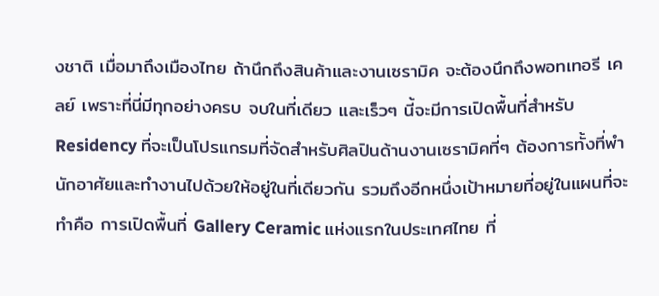งชาติ เมื่อมาถึงเมืองไทย ถ้านึกถึงสินค้าและงานเซรามิค จะต้องนึกถึงพอทเทอรี เคลย์ เพราะที่นี่มีทุกอย่างครบ จบในที่เดียว และเร็วๆ นี้จะมีการเปิดพื้นที่สำหรับ Residency ที่จะเป็นโปรแกรมที่จัดสำหรับศิลปินด้านงานเซรามิคที่ๆ ต้องการทั้งที่พำนักอาศัยและทำงานไปด้วยให้อยู่ในที่เดียวกัน รวมถึงอีกหนึ่งเป้าหมายที่อยู่ในแผนที่จะทำคือ การเปิดพื้นที่ Gallery Ceramic แห่งแรกในประเทศไทย ที่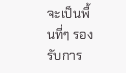จะเป็นพื้นที่ๆ รองรับการ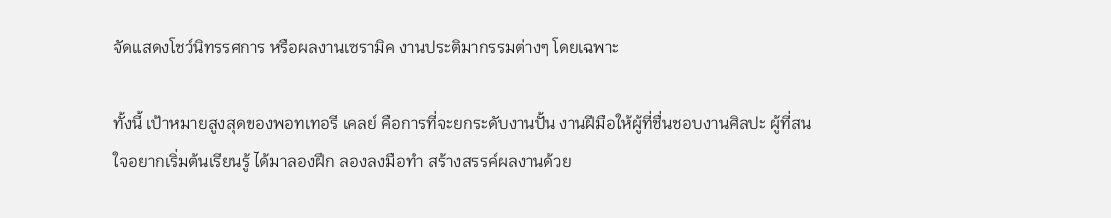จัดแสดงโชว์นิทรรศการ หรือผลงานเซรามิค งานประติมากรรมต่างๆ โดยเฉพาะ

ทั้งนี้ เป้าหมายสูงสุดของพอทเทอรี เคลย์ คือการที่จะยกระดับงานปั้น งานฝีมือให้ผู้ที่ชื่นชอบงานศิลปะ ผู้ที่สนใจอยากเริ่มต้นเรียนรู้ ได้มาลองฝึก ลองลงมือทำ สร้างสรรค์ผลงานด้วย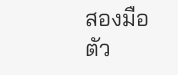สองมือตัว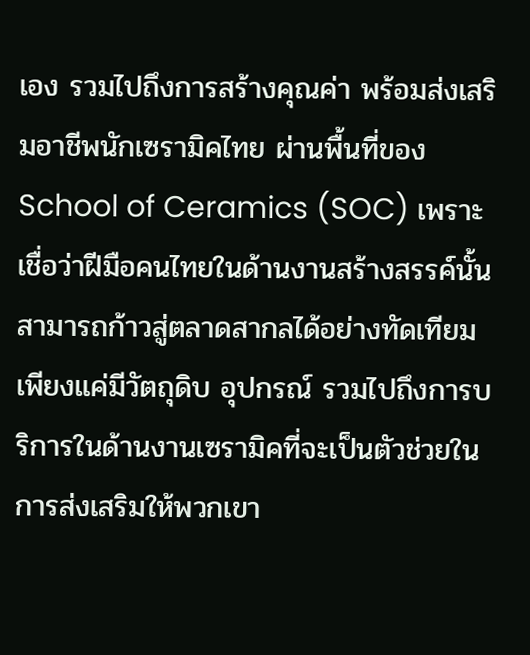เอง รวมไปถึงการสร้างคุณค่า พร้อมส่งเสริมอาชีพนักเซรามิคไทย ผ่านพื้นที่ของ School of Ceramics (SOC) เพราะเชื่อว่าฝีมือคนไทยในด้านงานสร้างสรรค์นั้นสามารถก้าวสู่ตลาดสากลได้อย่างทัดเทียม เพียงแค่มีวัตถุดิบ อุปกรณ์ รวมไปถึงการบริการในด้านงานเซรามิคที่จะเป็นตัวช่วยในการส่งเสริมให้พวกเขา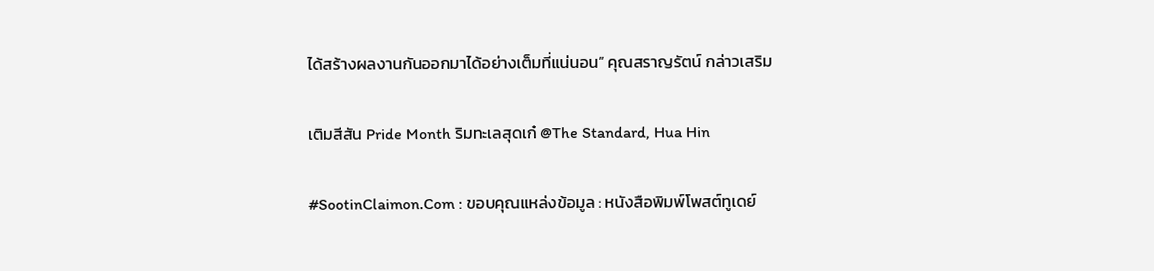ได้สร้างผลงานกันออกมาได้อย่างเต็มที่แน่นอน” คุณสราญรัตน์ กล่าวเสริม

เติมสีสัน Pride Month ริมทะเลสุดเก๋ @The Standard, Hua Hin

#SootinClaimon.Com : ขอบคุณแหล่งข้อมูล : หนังสือพิมพ์โพสต์ทูเดย์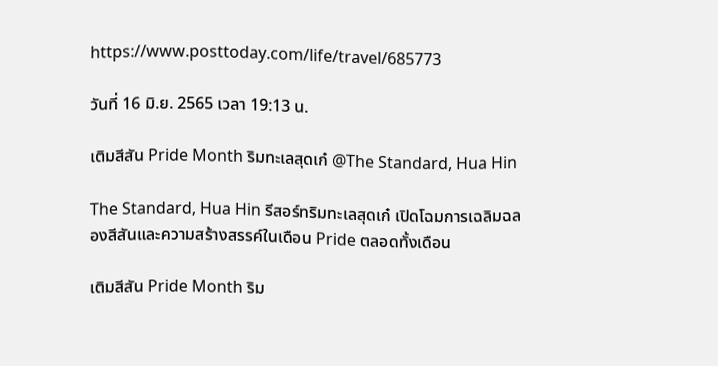https://www.posttoday.com/life/travel/685773

วันที่ 16 มิ.ย. 2565 เวลา 19:13 น.

เติมสีสัน Pride Month ริมทะเลสุดเก๋ @The Standard, Hua Hin

The Standard, Hua Hin รีสอร์ทริมทะเลสุดเก๋ เปิดโฉมการเฉลิมฉลองสีสันและความสร้างสรรค์ในเดือน Pride ตลอดทั้งเดือน

เติมสีสัน Pride Month ริม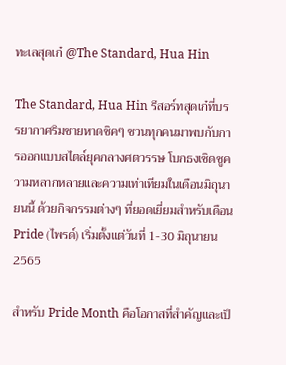ทะเลสุดเก๋ @The Standard, Hua Hin

The Standard, Hua Hin รีสอร์ทสุดเก๋ที่บรรยากาศริมชายหาดชิคๆ ชวนทุกคนมาพบกับการออกแบบสไตล์ยุคกลางศตวรรษ โบกธงเชิดชูความหลากหลายและความเท่าเทียมในเดือนมิถุนายนนี้ ด้วยกิจกรรมต่างๆ ที่ยอดเยี่ยมสำหรับเดือน Pride (ไพรด์) เริ่มตั้งแต่วันที่ 1-30 มิถุนายน 2565

สำหรับ Pride Month คือโอกาสที่สำคัญและเป็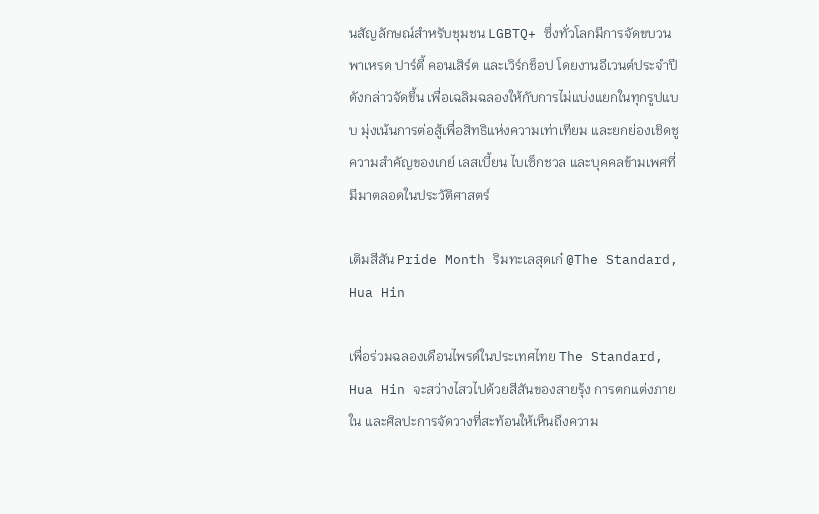นสัญลักษณ์สำหรับชุมชน LGBTQ+ ซึ่งทั่วโลกมีการจัดขบวนพาเหรด ปาร์ตี้ คอนเสิร์ต และเวิร์กช็อป โดยงานอีเวนต์ประจำปีดังกล่าวจัดขึ้น เพื่อเฉลิมฉลองให้กับการไม่แบ่งแยกในทุกรูปแบบ มุ่งเน้นการต่อสู้เพื่อสิทธิแห่งความเท่าเทียม และยกย่องเชิดชูความสำคัญของเกย์ เลสเบี้ยน ไบเซ็กชวล และบุคคลข้ามเพศที่มีมาตลอดในประวัติศาสตร์

เติมสีสัน Pride Month ริมทะเลสุดเก๋ @The Standard, Hua Hin

เพื่อร่วมฉลองเดือนไพรด์ในประเทศไทย The Standard, Hua Hin จะสว่างไสวไปด้วยสีสันของสายรุ้ง การตกแต่งภายใน และศิลปะการจัดวางที่สะท้อนให้เห็นถึงความ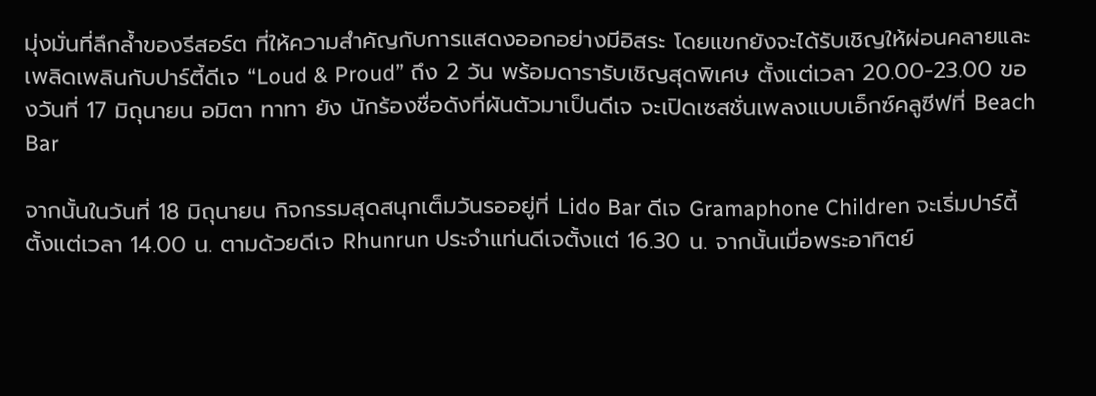มุ่งมั่นที่ลึกล้ำของรีสอร์ต ที่ให้ความสำคัญกับการแสดงออกอย่างมีอิสระ โดยแขกยังจะได้รับเชิญให้ผ่อนคลายและเพลิดเพลินกับปาร์ตี้ดีเจ “Loud & Proud” ถึง 2 วัน พร้อมดารารับเชิญสุดพิเศษ ตั้งแต่เวลา 20.00-23.00 ของวันที่ 17 มิถุนายน อมิตา ทาทา ยัง นักร้องชื่อดังที่ผันตัวมาเป็นดีเจ จะเปิดเซสชั่นเพลงแบบเอ็กซ์คลูซีฟที่ Beach Bar

จากนั้นในวันที่ 18 มิถุนายน กิจกรรมสุดสนุกเต็มวันรออยู่ที่ Lido Bar ดีเจ Gramaphone Children จะเริ่มปาร์ตี้ตั้งแต่เวลา 14.00 น. ตามด้วยดีเจ Rhunrun ประจำแท่นดีเจตั้งแต่ 16.30 น. จากนั้นเมื่อพระอาทิตย์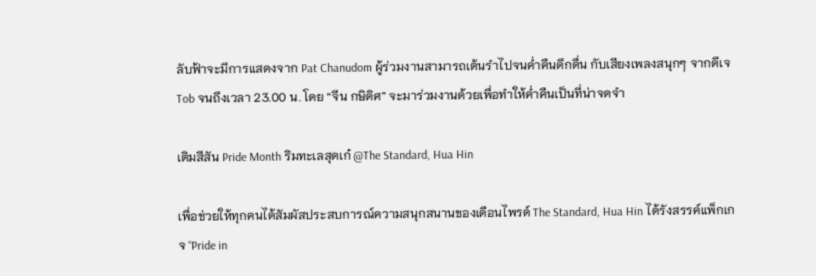ลับฟ้าจะมีการแสดงจาก Pat Chanudom ผู้ร่วมงานสามารถเต้นรำไปจนค่ำคืนดึกดื่น กับเสียงเพลงสนุกๆ จากดีเจ Tob จนถึงเวลา 23.00 น. โดย “จีน กษิดิศ” จะมาร่วมงานด้วยเพื่อทำให้ค่ำคืนเป็นที่น่าจดจำ

เติมสีสัน Pride Month ริมทะเลสุดเก๋ @The Standard, Hua Hin

เพื่อช่วยให้ทุกคนได้สัมผัสประสบการณ์ความสนุกสนานของเดือนไพรด์ The Standard, Hua Hin ได้รังสรรค์แพ็กเกจ “Pride in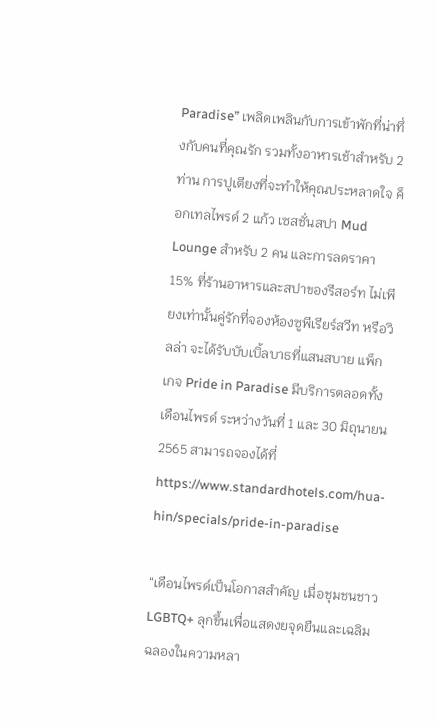Paradise” เพลิดเพลินกับการเข้าพักที่น่าทึ่งกับคนที่คุณรัก รวมทั้งอาหารเช้าสำหรับ 2 ท่าน การปูเตียงที่จะทำให้คุณประหลาดใจ ค็อกเทลไพรด์ 2 แก้ว เซสชั่นสปา Mud Lounge สำหรับ 2 คน และการลดราคา 15% ที่ร้านอาหารและสปาของรีสอร์ท ไม่เพียงเท่านั้นคู่รักที่จองห้องซูพีเรียร์สวีท หรือวิลล่า จะได้รับบับเบิ้ลบาธที่แสนสบาย แพ็กเกจ Pride in Paradise มีบริการตลอดทั้งเดือนไพรด์ ระหว่างวันที่ 1 และ 30 มิถุนายน 2565 สามารถจองได้ที่ https://www.standardhotels.com/hua-hin/specials/pride-in-paradise

“เดือนไพรด์เป็นโอกาสสำคัญ เมื่อชุมชนชาว LGBTQ+ ลุกขึ้นเพื่อแสดงยจุดยืนและเฉลิมฉลองในความหลา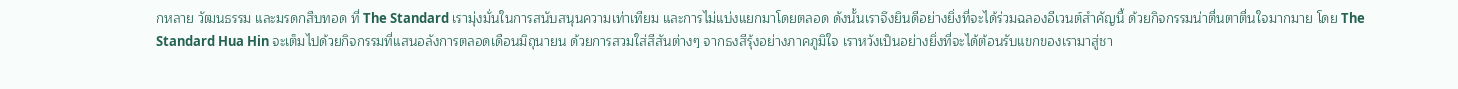กหลาย วัฒนธรรม และมรดกสืบทอด ที่ The Standard เรามุ่งมั่นในการสนับสนุนความเท่าเทียม และการไม่แบ่งแยกมาโดยตลอด ดังนั้นเราจึงยินดีอย่างยิ่งที่จะได้ร่วมฉลองอีเวนต์สำคัญนี้ ด้วยกิจกรรมน่าตื่นตาตื่นใจมากมาย โดย The Standard Hua Hin จะเต็มไปด้วยกิจกรรมที่แสนอลังการตลอดเดือนมิถุนายน ด้วยการสวมใส่สีสันต่างๆ จากธงสีรุ้งอย่างภาคภูมิใจ เราหวังเป็นอย่างยิ่งที่จะได้ต้อนรับแขกของเรามาสู่ชา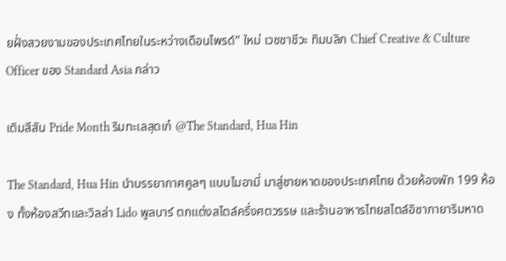ยฝั่งสวยงามของประเทศไทยในระหว่างเดือนไพรด์” ใหม่ เวชชาชีวะ ทิมบลิก Chief Creative & Culture Officer ของ Standard Asia กล่าว

เติมสีสัน Pride Month ริมทะเลสุดเก๋ @The Standard, Hua Hin

The Standard, Hua Hin นำบรรยากาศคูลๆ แบบไมอามี่ มาสู่ชายหาดของประเทศไทย ด้วยห้องพัก 199 ห้อง ทั้งห้องสวีทและวิลล่า Lido พูลบาร์ ตกแต่งสไตล์ครึ่งศตวรรษ และร้านอาหารไทยสไตล์อิซากายาริมหาด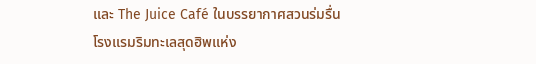และ The Juice Café ในบรรยากาศสวนร่มรื่น โรงแรมริมทะเลสุดฮิพแห่ง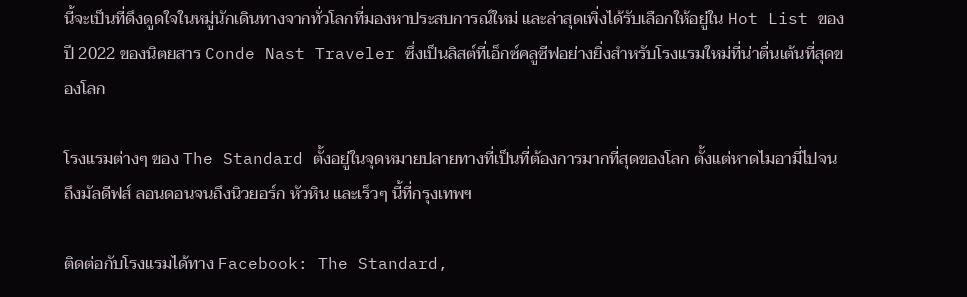นี้จะเป็นที่ดึงดูดใจในหมู่นักเดินทางจากทั่วโลกที่มองหาประสบการณ์ใหม่ และล่าสุดเพิ่งได้รับเลือกให้อยู่ใน Hot List ของปี 2022 ของนิตยสาร Conde Nast Traveler ซึ่งเป็นลิสต์ที่เอ็กซ์คลูซีฟอย่างยิ่งสำหรับโรงแรมใหม่ที่น่าตื่นเต้นที่สุดของโลก

โรงแรมต่างๆ ของ The Standard ตั้งอยู่ในจุดหมายปลายทางที่เป็นที่ต้องการมากที่สุดของโลก ตั้งแต่หาดไมอามี่ไปจนถึงมัลดีฟส์ ลอนดอนจนถึงนิวยอร์ก หัวหิน และเร็วๆ นี้ที่กรุงเทพฯ

ติดต่อกับโรงแรมได้ทาง Facebook: The Standard,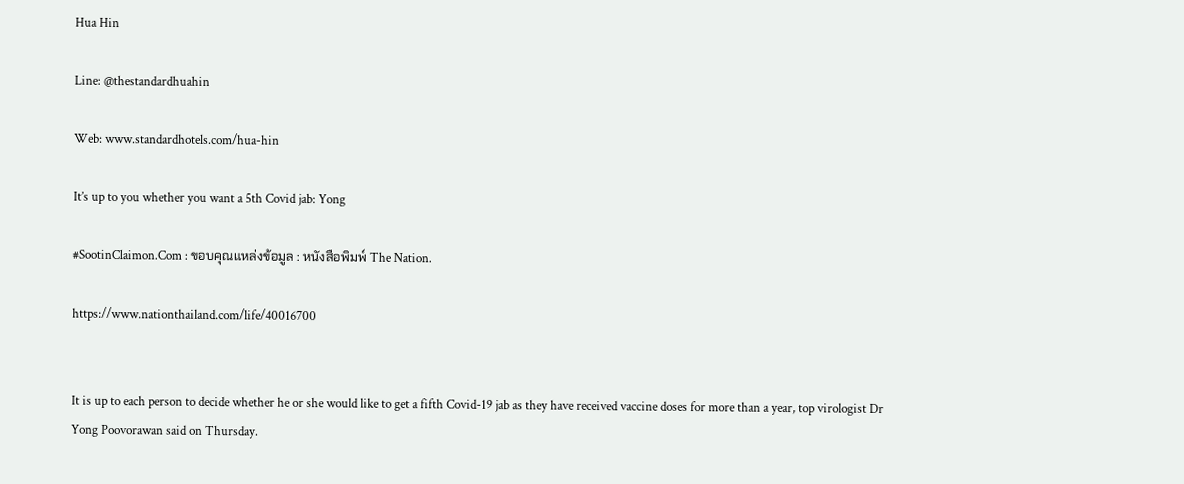Hua Hin

Line: @thestandardhuahin

Web: www.standardhotels.com/hua-hin

It’s up to you whether you want a 5th Covid jab: Yong

#SootinClaimon.Com : ขอบคุณแหล่งข้อมูล : หนังสือพิมพ์ The Nation.

https://www.nationthailand.com/life/40016700


It is up to each person to decide whether he or she would like to get a fifth Covid-19 jab as they have received vaccine doses for more than a year, top virologist Dr Yong Poovorawan said on Thursday.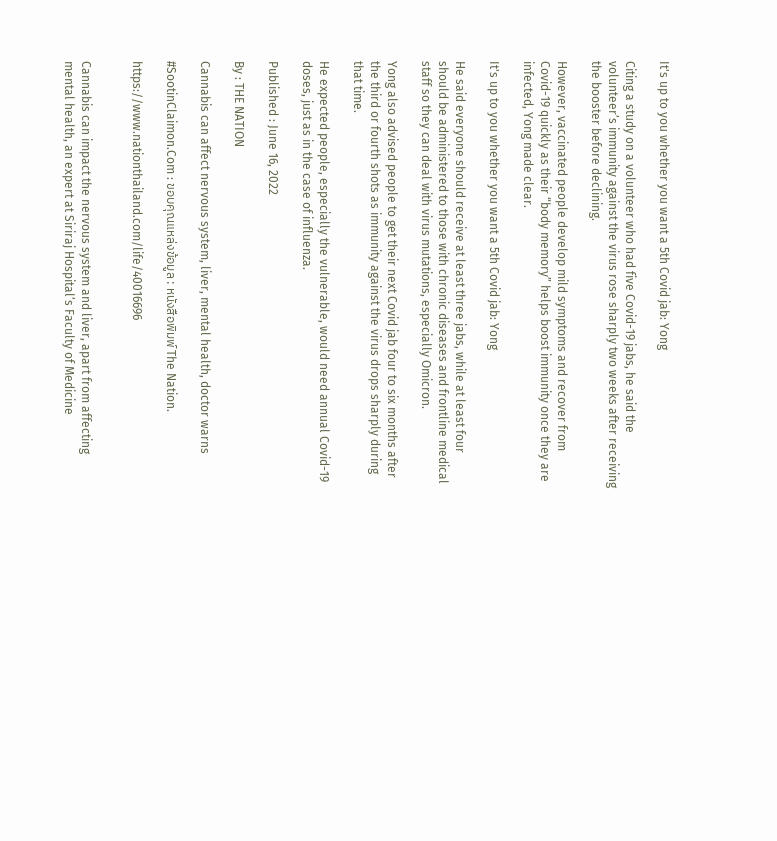It's up to you whether you want a 5th Covid jab: Yong

Citing a study on a volunteer who had five Covid-19 jabs, he said the volunteer’s immunity against the virus rose sharply two weeks after receiving the booster before declining.

However, vaccinated people develop mild symptoms and recover from Covid-19 quickly as their “body memory” helps boost immunity once they are infected, Yong made clear.

It's up to you whether you want a 5th Covid jab: Yong

He said everyone should receive at least three jabs, while at least four should be administered to those with chronic diseases and frontline medical staff so they can deal with virus mutations, especially Omicron.

Yong also advised people to get their next Covid jab four to six months after the third or fourth shots as immunity against the virus drops sharply during that time.

He expected people, especially the vulnerable, would need annual Covid-19 doses, just as in the case of influenza.

Published : June 16, 2022

By : THE NATION

Cannabis can affect nervous system, liver, mental health, doctor warns

#SootinClaimon.Com : ขอบคุณแหล่งข้อมูล : หนังสือพิมพ์ The Nation.

https://www.nationthailand.com/life/40016696


Cannabis can impact the nervous system and liver, apart from affecting mental health, an expert at Siriraj Hospital’s Faculty of Medicine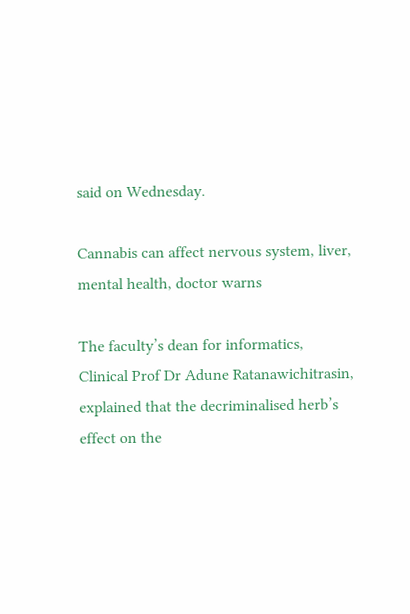said on Wednesday.

Cannabis can affect nervous system, liver, mental health, doctor warns

The faculty’s dean for informatics, Clinical Prof Dr Adune Ratanawichitrasin, explained that the decriminalised herb’s effect on the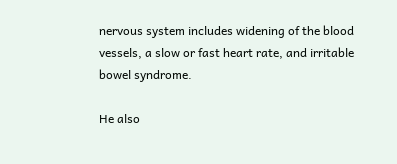nervous system includes widening of the blood vessels, a slow or fast heart rate, and irritable bowel syndrome.

He also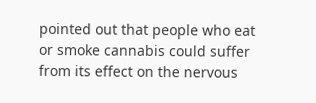pointed out that people who eat or smoke cannabis could suffer from its effect on the nervous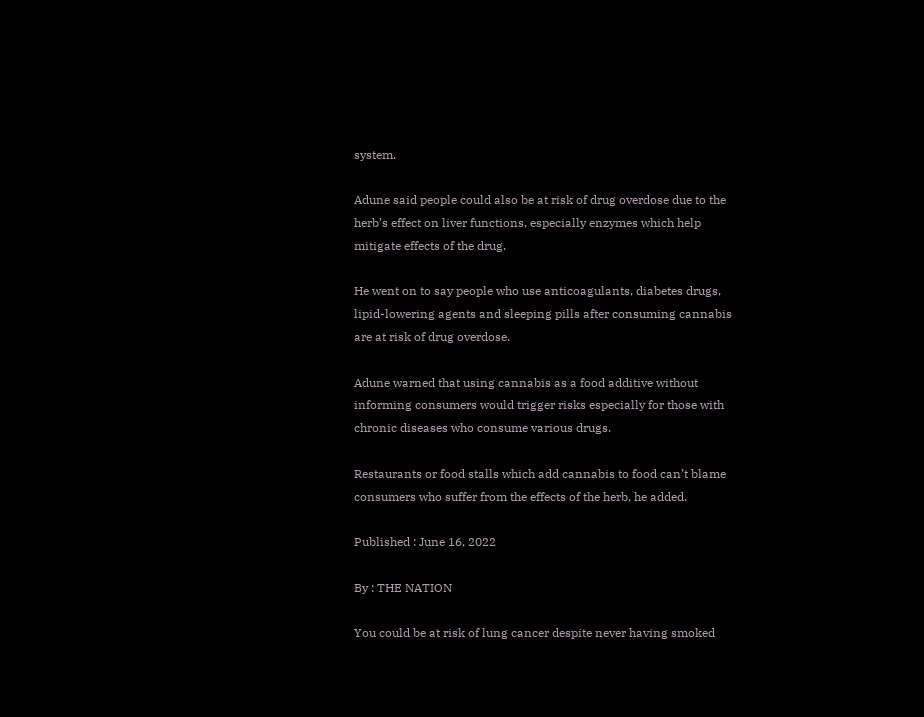system.

Adune said people could also be at risk of drug overdose due to the herb’s effect on liver functions, especially enzymes which help mitigate effects of the drug.

He went on to say people who use anticoagulants, diabetes drugs, lipid-lowering agents and sleeping pills after consuming cannabis are at risk of drug overdose.

Adune warned that using cannabis as a food additive without informing consumers would trigger risks especially for those with chronic diseases who consume various drugs.

Restaurants or food stalls which add cannabis to food can’t blame consumers who suffer from the effects of the herb, he added.

Published : June 16, 2022

By : THE NATION

You could be at risk of lung cancer despite never having smoked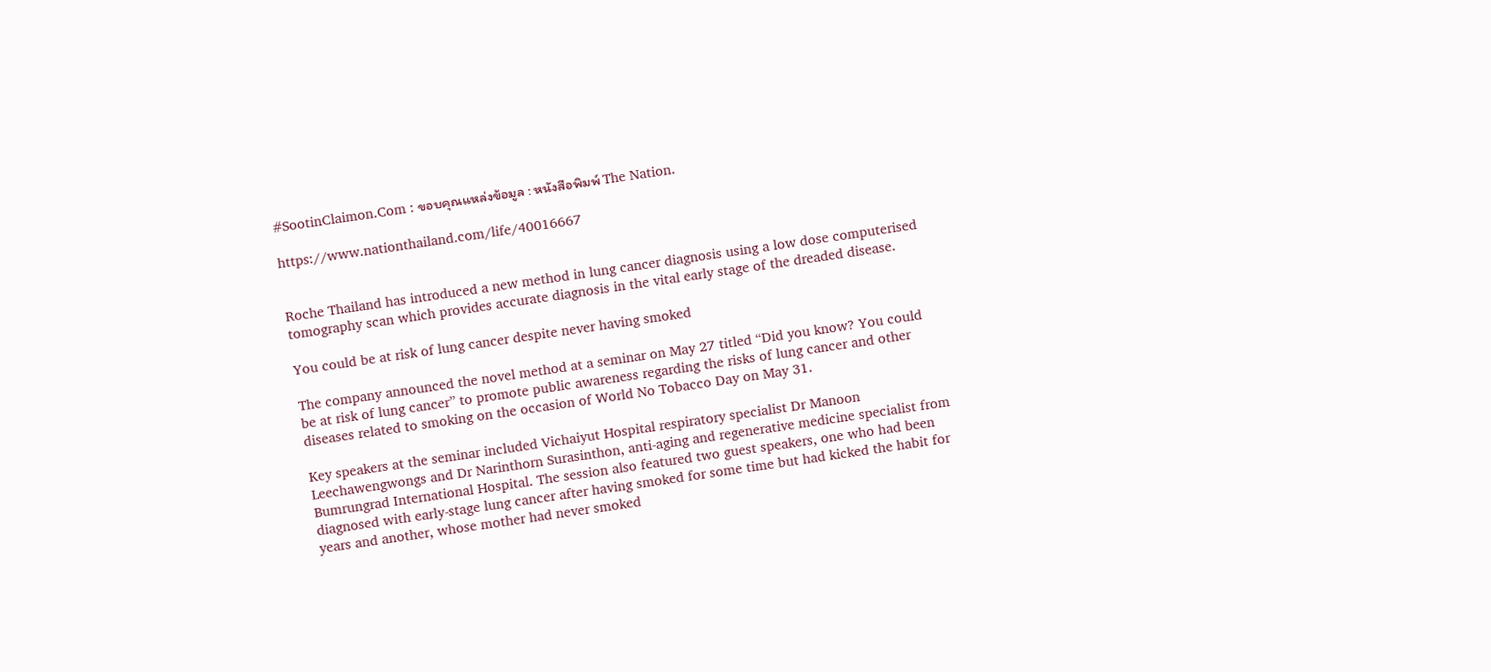#SootinClaimon.Com : ขอบคุณแหล่งข้อมูล : หนังสือพิมพ์ The Nation.

https://www.nationthailand.com/life/40016667


Roche Thailand has introduced a new method in lung cancer diagnosis using a low dose computerised tomography scan which provides accurate diagnosis in the vital early stage of the dreaded disease.

You could be at risk of lung cancer despite never having smoked

The company announced the novel method at a seminar on May 27 titled “Did you know? You could be at risk of lung cancer” to promote public awareness regarding the risks of lung cancer and other diseases related to smoking on the occasion of World No Tobacco Day on May 31.

Key speakers at the seminar included Vichaiyut Hospital respiratory specialist Dr Manoon Leechawengwongs and Dr Narinthorn Surasinthon, anti-aging and regenerative medicine specialist from Bumrungrad International Hospital. The session also featured two guest speakers, one who had been diagnosed with early-stage lung cancer after having smoked for some time but had kicked the habit for years and another, whose mother had never smoked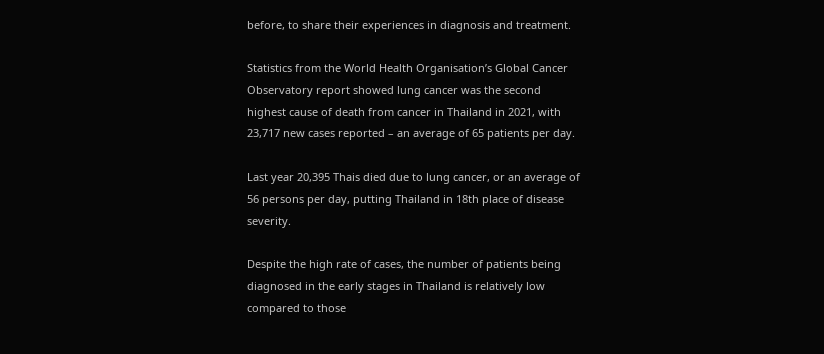before, to share their experiences in diagnosis and treatment.

Statistics from the World Health Organisation’s Global Cancer Observatory report showed lung cancer was the second highest cause of death from cancer in Thailand in 2021, with 23,717 new cases reported – an average of 65 patients per day.

Last year 20,395 Thais died due to lung cancer, or an average of 56 persons per day, putting Thailand in 18th place of disease severity.

Despite the high rate of cases, the number of patients being diagnosed in the early stages in Thailand is relatively low compared to those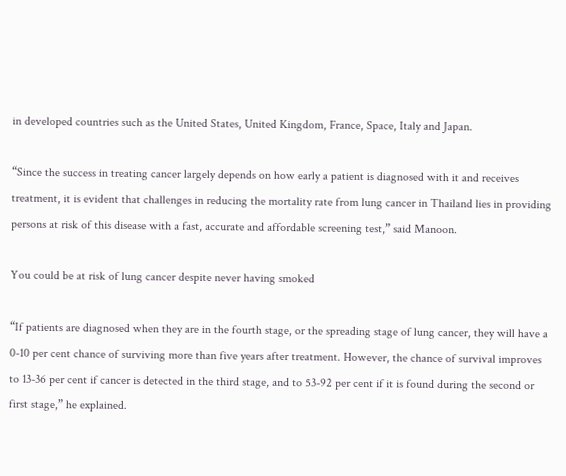in developed countries such as the United States, United Kingdom, France, Space, Italy and Japan.

“Since the success in treating cancer largely depends on how early a patient is diagnosed with it and receives treatment, it is evident that challenges in reducing the mortality rate from lung cancer in Thailand lies in providing persons at risk of this disease with a fast, accurate and affordable screening test,” said Manoon.

You could be at risk of lung cancer despite never having smoked

“If patients are diagnosed when they are in the fourth stage, or the spreading stage of lung cancer, they will have a 0-10 per cent chance of surviving more than five years after treatment. However, the chance of survival improves to 13-36 per cent if cancer is detected in the third stage, and to 53-92 per cent if it is found during the second or first stage,” he explained.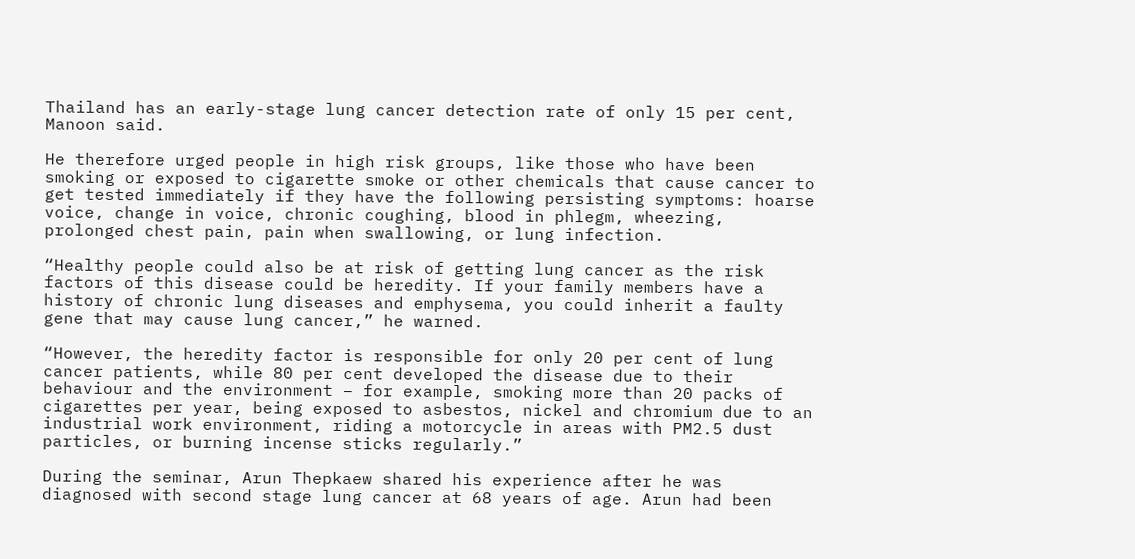Thailand has an early-stage lung cancer detection rate of only 15 per cent, Manoon said.

He therefore urged people in high risk groups, like those who have been smoking or exposed to cigarette smoke or other chemicals that cause cancer to get tested immediately if they have the following persisting symptoms: hoarse voice, change in voice, chronic coughing, blood in phlegm, wheezing, prolonged chest pain, pain when swallowing, or lung infection.

“Healthy people could also be at risk of getting lung cancer as the risk factors of this disease could be heredity. If your family members have a history of chronic lung diseases and emphysema, you could inherit a faulty gene that may cause lung cancer,” he warned.

“However, the heredity factor is responsible for only 20 per cent of lung cancer patients, while 80 per cent developed the disease due to their behaviour and the environment – for example, smoking more than 20 packs of cigarettes per year, being exposed to asbestos, nickel and chromium due to an industrial work environment, riding a motorcycle in areas with PM2.5 dust particles, or burning incense sticks regularly.”

During the seminar, Arun Thepkaew shared his experience after he was diagnosed with second stage lung cancer at 68 years of age. Arun had been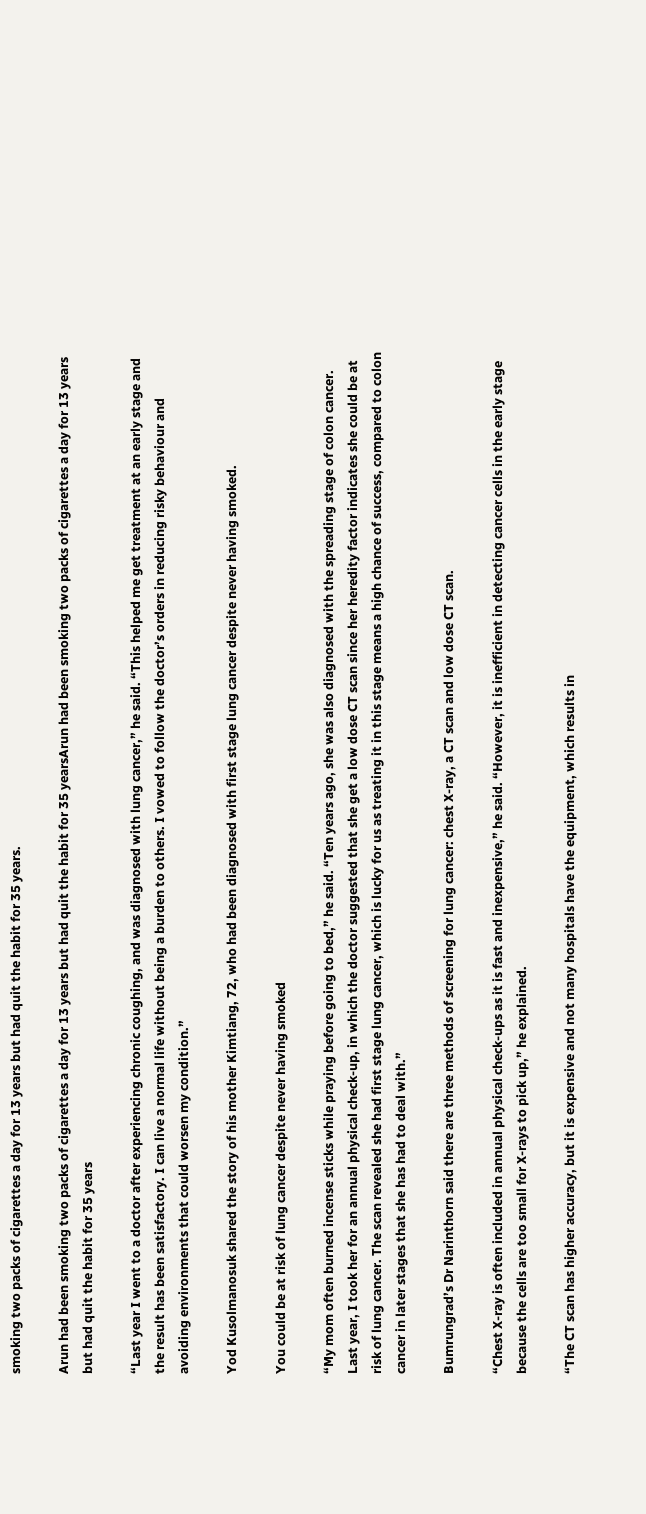smoking two packs of cigarettes a day for 13 years but had quit the habit for 35 years.

Arun had been smoking two packs of cigarettes a day for 13 years but had quit the habit for 35 yearsArun had been smoking two packs of cigarettes a day for 13 years but had quit the habit for 35 years

“Last year I went to a doctor after experiencing chronic coughing, and was diagnosed with lung cancer,” he said. “This helped me get treatment at an early stage and the result has been satisfactory. I can live a normal life without being a burden to others. I vowed to follow the doctor’s orders in reducing risky behaviour and avoiding environments that could worsen my condition.”

Yod Kusolmanosuk shared the story of his mother Kimtiang, 72, who had been diagnosed with first stage lung cancer despite never having smoked.

You could be at risk of lung cancer despite never having smoked

“My mom often burned incense sticks while praying before going to bed,” he said. “Ten years ago, she was also diagnosed with the spreading stage of colon cancer. Last year, I took her for an annual physical check-up, in which the doctor suggested that she get a low dose CT scan since her heredity factor indicates she could be at risk of lung cancer. The scan revealed she had first stage lung cancer, which is lucky for us as treating it in this stage means a high chance of success, compared to colon cancer in later stages that she has had to deal with.”

Bumrungrad’s Dr Narinthorn said there are three methods of screening for lung cancer: chest X-ray, a CT scan and low dose CT scan.

“Chest X-ray is often included in annual physical check-ups as it is fast and inexpensive,” he said. “However, it is inefficient in detecting cancer cells in the early stage because the cells are too small for X-rays to pick up,” he explained.

“The CT scan has higher accuracy, but it is expensive and not many hospitals have the equipment, which results in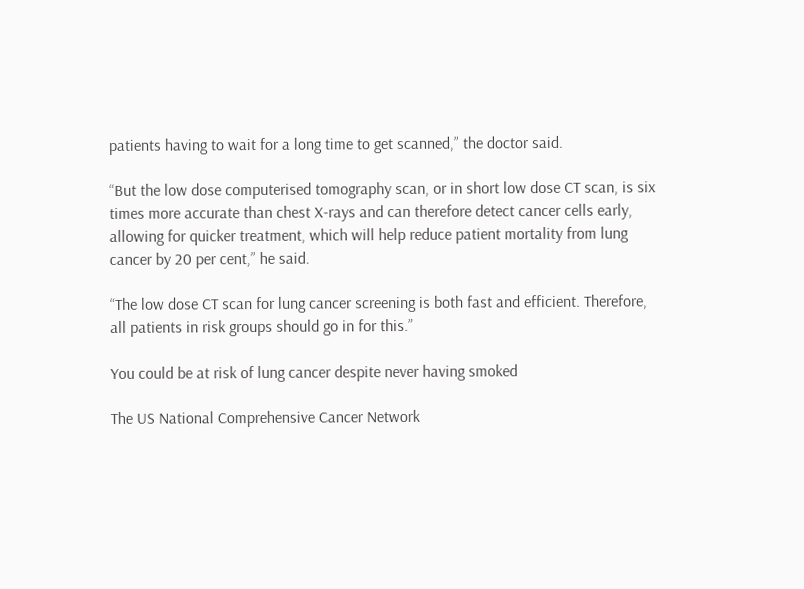patients having to wait for a long time to get scanned,” the doctor said.

“But the low dose computerised tomography scan, or in short low dose CT scan, is six times more accurate than chest X-rays and can therefore detect cancer cells early, allowing for quicker treatment, which will help reduce patient mortality from lung cancer by 20 per cent,” he said.

“The low dose CT scan for lung cancer screening is both fast and efficient. Therefore, all patients in risk groups should go in for this.”

You could be at risk of lung cancer despite never having smoked

The US National Comprehensive Cancer Network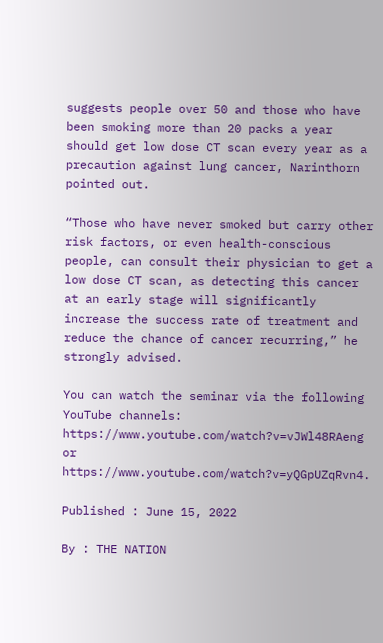suggests people over 50 and those who have been smoking more than 20 packs a year should get low dose CT scan every year as a precaution against lung cancer, Narinthorn pointed out.

“Those who have never smoked but carry other risk factors, or even health-conscious people, can consult their physician to get a low dose CT scan, as detecting this cancer at an early stage will significantly increase the success rate of treatment and reduce the chance of cancer recurring,” he strongly advised.

You can watch the seminar via the following YouTube channels: https://www.youtube.com/watch?v=vJWl48RAeng or https://www.youtube.com/watch?v=yQGpUZqRvn4.

Published : June 15, 2022

By : THE NATION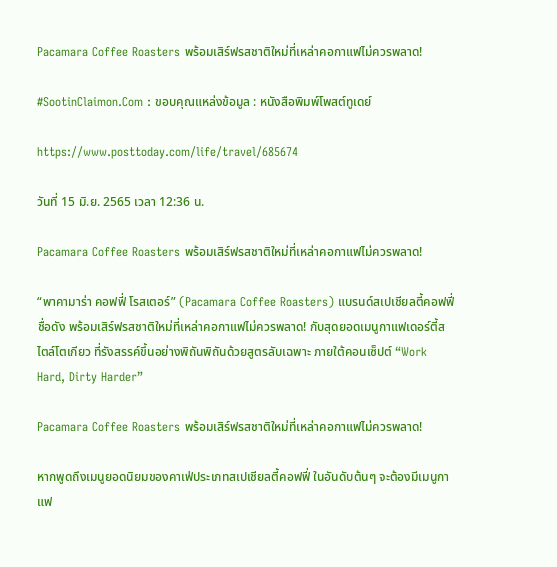Pacamara Coffee Roasters พร้อมเสิร์ฟรสชาติใหม่ที่เหล่าคอกาแฟไม่ควรพลาด!

#SootinClaimon.Com : ขอบคุณแหล่งข้อมูล : หนังสือพิมพ์โพสต์ทูเดย์

https://www.posttoday.com/life/travel/685674

วันที่ 15 มิ.ย. 2565 เวลา 12:36 น.

Pacamara Coffee Roasters พร้อมเสิร์ฟรสชาติใหม่ที่เหล่าคอกาแฟไม่ควรพลาด!

“พาคามาร่า คอฟฟี่ โรสเตอร์” (Pacamara Coffee Roasters) แบรนด์สเปเชียลตี้คอฟฟี่ชื่อดัง พร้อมเสิร์ฟรสชาติใหม่ที่เหล่าคอกาแฟไม่ควรพลาด! กับสุดยอดเมนูกาแฟเดอร์ตี้สไตล์โตเกียว ที่รังสรรค์ขึ้นอย่างพิถันพิถันด้วยสูตรลับเฉพาะ ภายใต้คอนเซ็ปต์ “Work Hard, Dirty Harder”

Pacamara Coffee Roasters พร้อมเสิร์ฟรสชาติใหม่ที่เหล่าคอกาแฟไม่ควรพลาด!

หากพูดถึงเมนูยอดนิยมของคาเฟ่ประเภทสเปเชียลตี้คอฟฟี่ ในอันดับต้นๆ จะต้องมีเมนูกาแฟ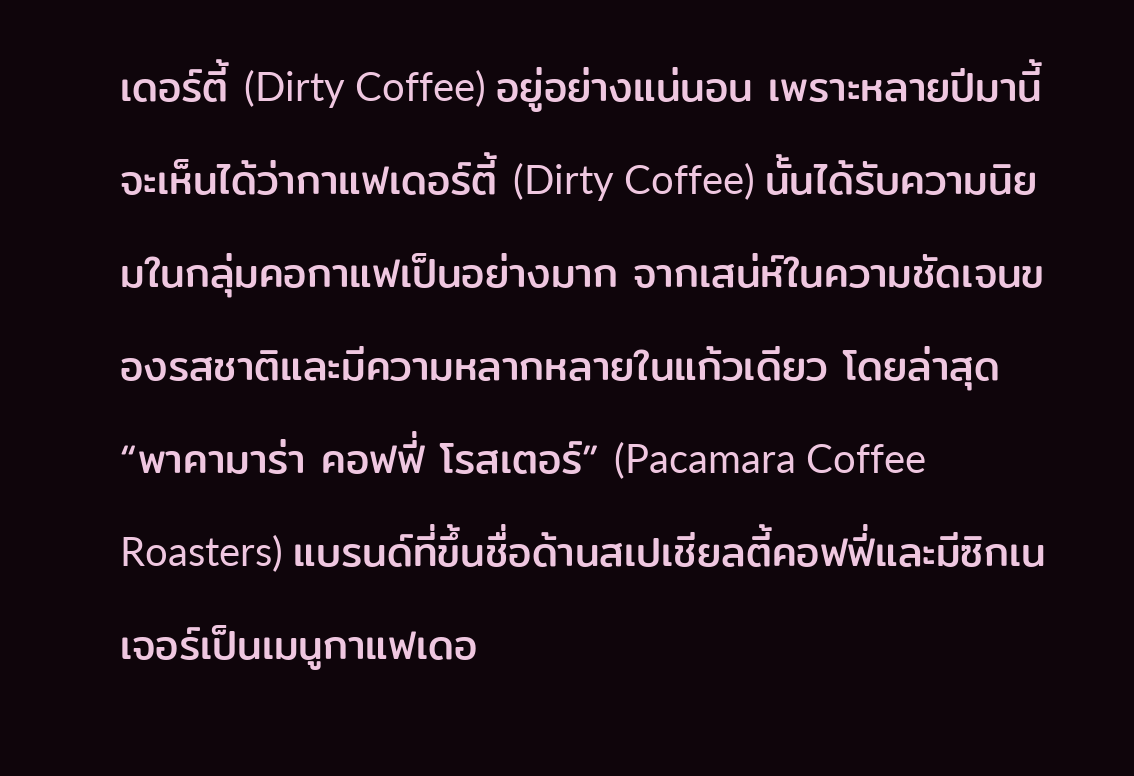เดอร์ตี้ (Dirty Coffee) อยู่อย่างแน่นอน เพราะหลายปีมานี้จะเห็นได้ว่ากาแฟเดอร์ตี้ (Dirty Coffee) นั้นได้รับความนิยมในกลุ่มคอกาแฟเป็นอย่างมาก จากเสน่ห์ในความชัดเจนของรสชาติและมีความหลากหลายในแก้วเดียว โดยล่าสุด “พาคามาร่า คอฟฟี่ โรสเตอร์” (Pacamara Coffee Roasters) แบรนด์ที่ขึ้นชื่อด้านสเปเชียลตี้คอฟฟี่และมีซิกเนเจอร์เป็นเมนูกาแฟเดอ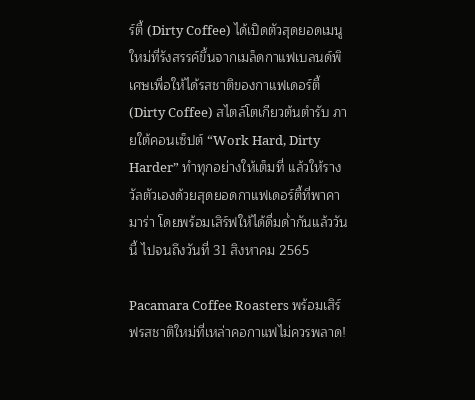ร์ตี้ (Dirty Coffee) ได้เปิดตัวสุดยอดเมนูใหม่ที่รังสรรค์ขึ้นจากเมล็ดกาแฟเบลนด์พิเศษเพื่อให้ได้รสชาติของกาแฟเดอร์ตี้ (Dirty Coffee) สไตล์โตเกียวต้นตำรับ ภายใต้คอนเซ็ปต์ “Work Hard, Dirty Harder” ทำทุกอย่างให้เต็มที่ แล้วให้รางวัลตัวเองด้วยสุดยอดกาแฟเดอร์ตี้ที่พาคามาร่า โดยพร้อมเสิร์ฟให้ได้ดื่มด่ำกันแล้ววันนี้ ไปจนถึงวันที่ 31 สิงหาคม 2565

Pacamara Coffee Roasters พร้อมเสิร์ฟรสชาติใหม่ที่เหล่าคอกาแฟไม่ควรพลาด!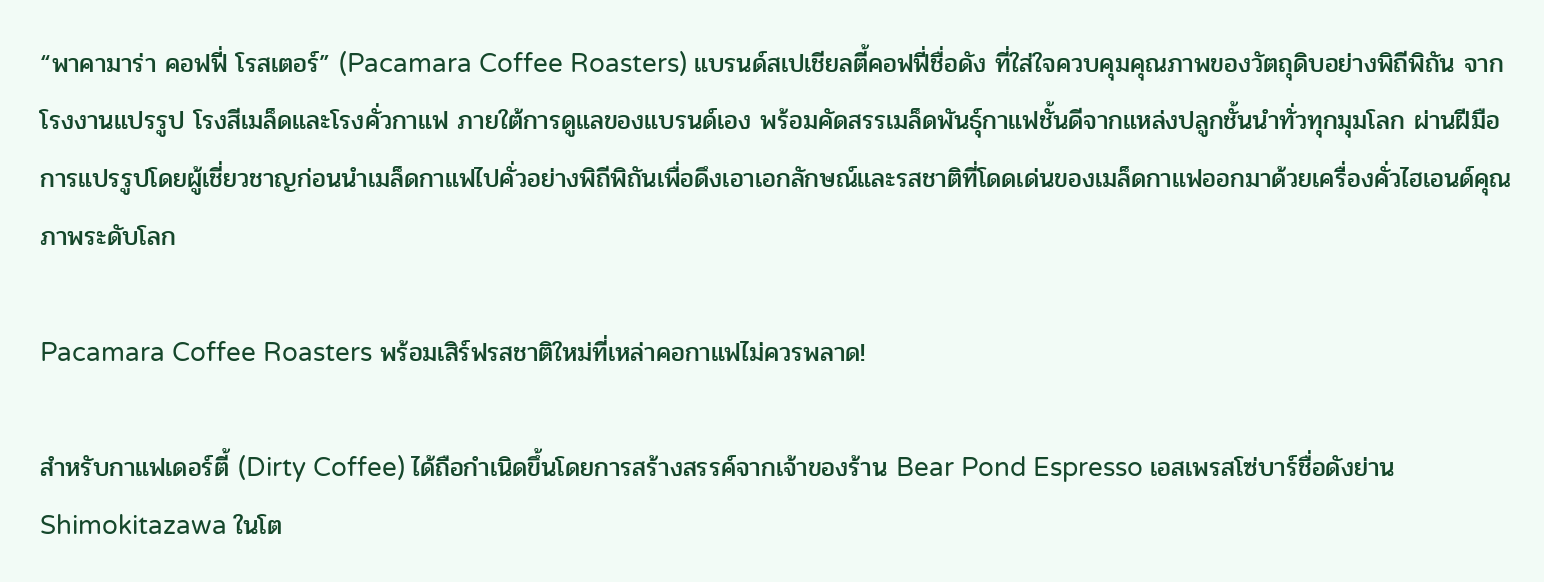“พาคามาร่า คอฟฟี่ โรสเตอร์” (Pacamara Coffee Roasters) แบรนด์สเปเชียลตี้คอฟฟี่ชื่อดัง ที่ใส่ใจควบคุมคุณภาพของวัตถุดิบอย่างพิถีพิถัน จากโรงงานแปรรูป โรงสีเมล็ดและโรงคั่วกาแฟ ภายใต้การดูแลของแบรนด์เอง พร้อมคัดสรรเมล็ดพันธุ์กาแฟชั้นดีจากแหล่งปลูกชั้นนำทั่วทุกมุมโลก ผ่านฝีมือการแปรรูปโดยผู้เชี่ยวชาญก่อนนำเมล็ดกาแฟไปคั่วอย่างพิถีพิถันเพื่อดึงเอาเอกลักษณ์และรสชาติที่โดดเด่นของเมล็ดกาแฟออกมาด้วยเครื่องคั่วไฮเอนด์คุณภาพระดับโลก

Pacamara Coffee Roasters พร้อมเสิร์ฟรสชาติใหม่ที่เหล่าคอกาแฟไม่ควรพลาด!

สำหรับกาแฟเดอร์ตี้ (Dirty Coffee) ได้ถือกำเนิดขึ้นโดยการสร้างสรรค์จากเจ้าของร้าน Bear Pond Espresso เอสเพรสโซ่บาร์ชื่อดังย่าน Shimokitazawa ในโต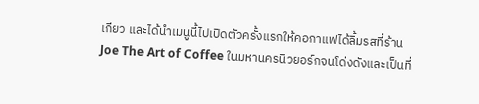เกียว และได้นำเมนูนี้ไปเปิดตัวครั้งแรกให้คอกาแฟได้ลิ้มรสที่ร้าน Joe The Art of Coffee ในมหานครนิวยอร์กจนโด่งดังและเป็นที่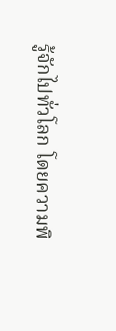รู้จักไปทั่วโลก โดยความพิ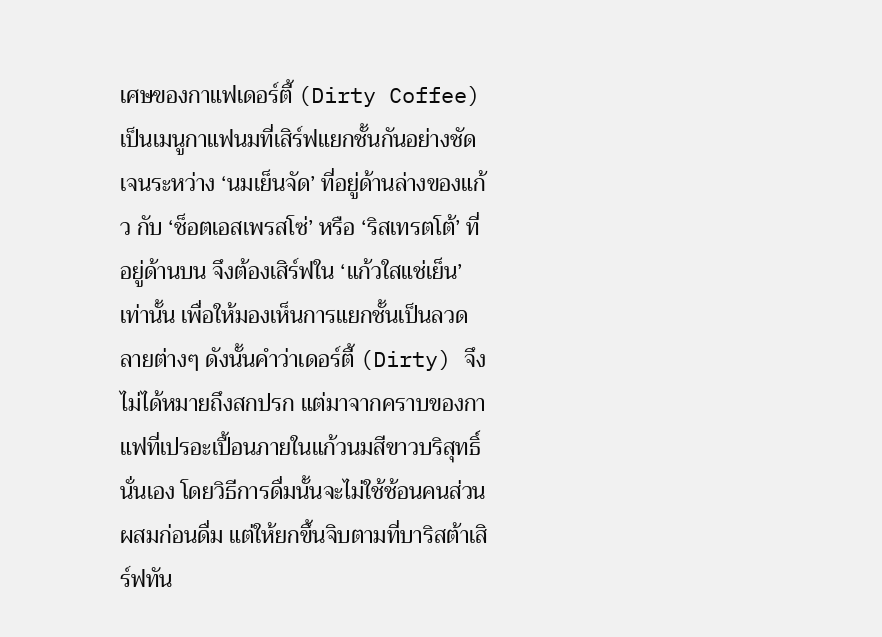เศษของกาแฟเดอร์ตี้ (Dirty Coffee) เป็นเมนูกาแฟนมที่เสิร์ฟแยกชั้นกันอย่างชัดเจนระหว่าง ‘นมเย็นจัด’ ที่อยู่ด้านล่างของแก้ว กับ ‘ช็อตเอสเพรสโซ่’ หรือ ‘ริสเทรตโต้’ ที่อยู่ด้านบน จึงต้องเสิร์ฟใน ‘แก้วใสแช่เย็น’ เท่านั้น เพื่อให้มองเห็นการแยกชั้นเป็นลวดลายต่างๆ ดังนั้นคำว่าเดอร์ตี้ (Dirty) จึงไม่ได้หมายถึงสกปรก แต่มาจากคราบของกาแฟที่เปรอะเปื้อนภายในแก้วนมสีขาวบริสุทธิ์นั่นเอง โดยวิธีการดื่มนั้นจะไม่ใช้ช้อนคนส่วนผสมก่อนดื่ม แต่ให้ยกขึ้นจิบตามที่บาริสต้าเสิร์ฟทัน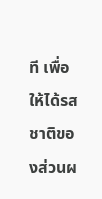ที เพื่อให้ได้รสชาติของส่วนผ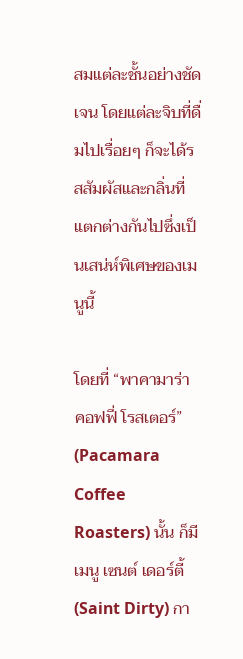สมแต่ละชั้นอย่างชัดเจน โดยแต่ละจิบที่ดื่มไปเรื่อยๆ ก็จะได้รสสัมผัสและกลิ่นที่แตกต่างกันไปซึ่งเป็นเสน่ห์พิเศษของเมนูนี้

โดยที่ “พาคามาร่า คอฟฟี่ โรสเตอร์” (Pacamara Coffee Roasters) นั้น ก็มีเมนู เซนต์ เดอร์ตี้ (Saint Dirty) กา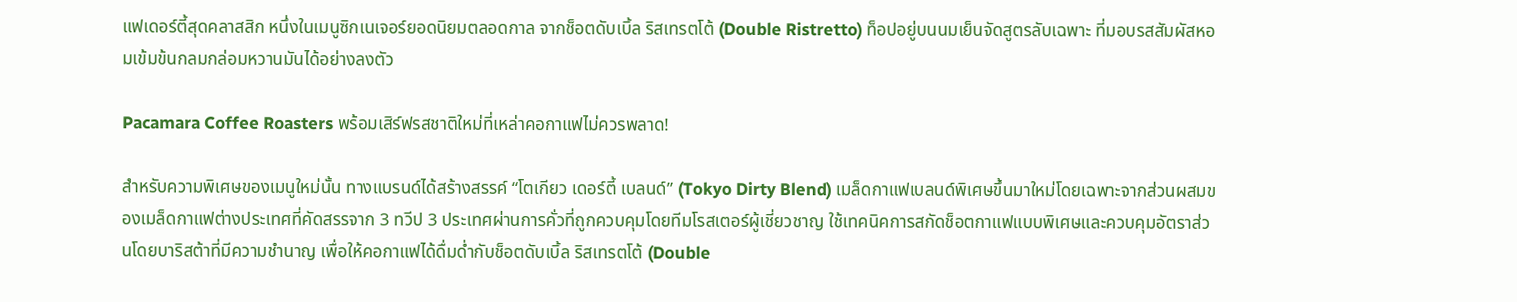แฟเดอร์ตี้สุดคลาสสิก หนึ่งในเมนูซิกเนเจอร์ยอดนิยมตลอดกาล จากช็อตดับเบิ้ล ริสเทรตโต้ (Double Ristretto) ท็อปอยู่บนนมเย็นจัดสูตรลับเฉพาะ ที่มอบรสสัมผัสหอมเข้มข้นกลมกล่อมหวานมันได้อย่างลงตัว

Pacamara Coffee Roasters พร้อมเสิร์ฟรสชาติใหม่ที่เหล่าคอกาแฟไม่ควรพลาด!

สำหรับความพิเศษของเมนูใหม่นั้น ทางแบรนด์ได้สร้างสรรค์ “โตเกียว เดอร์ตี้ เบลนด์” (Tokyo Dirty Blend) เมล็ดกาแฟเบลนด์พิเศษขึ้นมาใหม่โดยเฉพาะจากส่วนผสมของเมล็ดกาแฟต่างประเทศที่คัดสรรจาก 3 ทวีป 3 ประเทศผ่านการคั่วที่ถูกควบคุมโดยทีมโรสเตอร์ผู้เชี่ยวชาญ ใช้เทคนิคการสกัดช็อตกาแฟแบบพิเศษและควบคุมอัตราส่วนโดยบาริสต้าที่มีความชำนาญ เพื่อให้คอกาแฟได้ดื่มด่ำกับช็อตดับเบิ้ล ริสเทรตโต้ (Double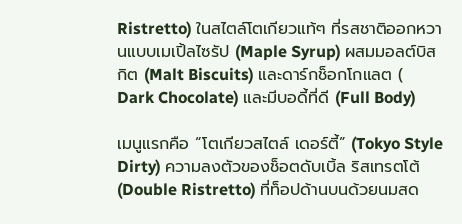Ristretto) ในสไตล์โตเกียวแท้ๆ ที่รสชาติออกหวานแบบเมเปิ้ลไซรัป (Maple Syrup) ผสมมอลต์บิสกิต (Malt Biscuits) และดาร์กช็อกโกแลต ( Dark Chocolate) และมีบอดี้ที่ดี (Full Body)

เมนูแรกคือ “โตเกียวสไตล์ เดอร์ตี้” (Tokyo Style Dirty) ความลงตัวของช็อตดับเบิ้ล ริสเทรตโต้ (Double Ristretto) ที่ท็อปด้านบนด้วยนมสด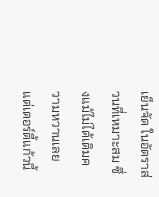เย็นจัด ในอัตราส่วนที่เหมาะสม ซึ่งแม้ไม่ได้เติมความหวานเลย แต่เดอร์ตี้แก้วนี้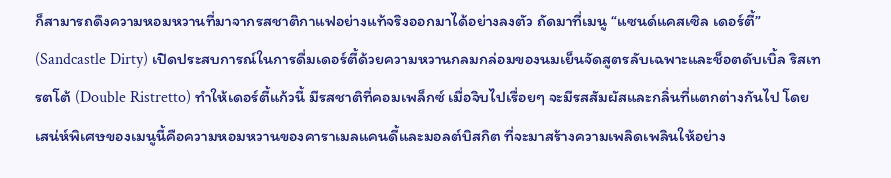ก็สามารถดึงความหอมหวานที่มาจากรสชาติกาแฟอย่างแท้จริงออกมาได้อย่างลงตัว ถัดมาที่เมนู “แซนด์แคสเซิล เดอร์ตี้” (Sandcastle Dirty) เปิดประสบการณ์ในการดื่มเดอร์ตี้ด้วยความหวานกลมกล่อมของนมเย็นจัดสูตรลับเฉพาะและช็อตดับเบิ้ล ริสเทรตโต้ (Double Ristretto) ทำให้เดอร์ตี้แก้วนี้ มีรสชาติที่คอมเพล็กซ์ เมื่อจิบไปเรื่อยๆ จะมีรสสัมผัสและกลิ่นที่แตกต่างกันไป โดยเสน่ห์พิเศษของเมนูนี้คือความหอมหวานของคาราเมลแคนดี้และมอลต์บิสกิต ที่จะมาสร้างความเพลิดเพลินให้อย่าง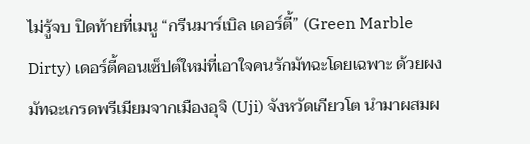ไม่รู้จบ ปิดท้ายที่เมนู “กรีนมาร์เบิล เดอร์ตี้” (Green Marble Dirty) เดอร์ตี้คอนเซ็ปต์ใหม่ที่เอาใจคนรักมัทฉะโดยเฉพาะ ด้วยผงมัทฉะเกรดพรีเมียมจากเมืองอุจิ (Uji) จังหวัดเกียวโต นำมาผสมผ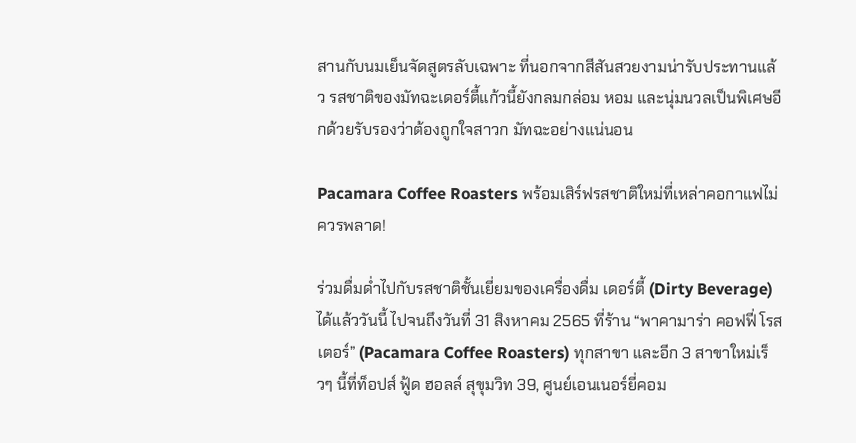สานกับนมเย็นจัดสูตรลับเฉพาะ ที่นอกจากสีสันสวยงามน่ารับประทานแล้ว รสชาติของมัทฉะเดอร์ตี้แก้วนี้ยังกลมกล่อม หอม และนุ่มนวลเป็นพิเศษอีกด้วยรับรองว่าต้องถูกใจสาวก มัทฉะอย่างแน่นอน

Pacamara Coffee Roasters พร้อมเสิร์ฟรสชาติใหม่ที่เหล่าคอกาแฟไม่ควรพลาด!

ร่วมดื่มด่ำไปกับรสชาติชั้นเยี่ยมของเครื่องดื่ม เดอร์ตี้ (Dirty Beverage) ได้แล้ววันนี้ ไปจนถึงวันที่ 31 สิงหาคม 2565 ที่ร้าน “พาคามาร่า คอฟฟี่ โรสเตอร์” (Pacamara Coffee Roasters) ทุกสาขา และอีก 3 สาขาใหม่เร็วๆ นี้ที่ท็อปส์ ฟู้ด ฮอลล์ สุขุมวิท 39, ศูนย์เอนเนอร์ยี่คอม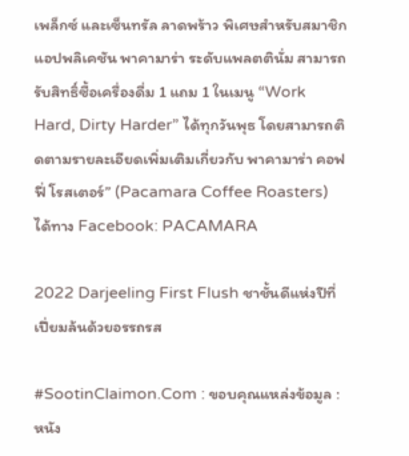เพล็กซ์ และเซ็นทรัล ลาดพร้าว พิเศษสำหรับสมาชิกแอปพลิเคชัน พาคามาร่า ระดับแพลตตินั่ม สามารถรับสิทธิ์ซื้อเครื่องดื่ม 1 แถม 1 ในเมนู “Work Hard, Dirty Harder” ได้ทุกวันพุธ โดยสามารถติดตามรายละเอียดเพิ่มเติมเกี่ยวกับ พาคามาร่า คอฟฟี่ โรสเตอร์” (Pacamara Coffee Roasters) ได้ทาง Facebook: PACAMARA

2022 Darjeeling First Flush ชาชั้นดีแห่งปีที่เปี่ยมล้นด้วยอรรถรส

#SootinClaimon.Com : ขอบคุณแหล่งข้อมูล : หนัง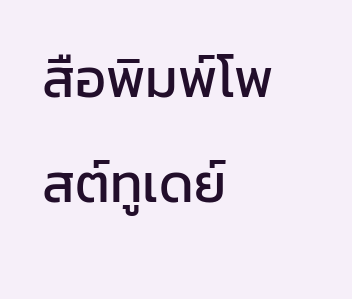สือพิมพ์โพสต์ทูเดย์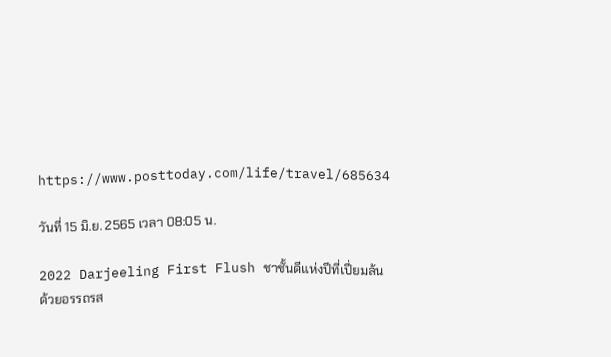https://www.posttoday.com/life/travel/685634

วันที่ 15 มิ.ย. 2565 เวลา 08:05 น.

2022 Darjeeling First Flush ชาชั้นดีแห่งปีที่เปี่ยมล้นด้วยอรรถรส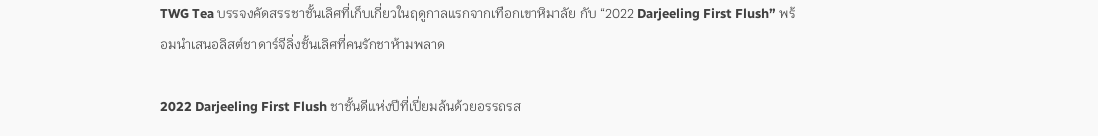TWG Tea บรรจงคัดสรรชาชั้นเลิศที่เก็บเกี่ยวในฤดูกาลแรกจากเทือกเขาหิมาลัย กับ “2022 Darjeeling First Flush” พร้อมนำเสนอลิสต์ชาดาร์จีลิ่งชั้นเลิศที่คนรักชาห้ามพลาด

2022 Darjeeling First Flush ชาชั้นดีแห่งปีที่เปี่ยมล้นด้วยอรรถรส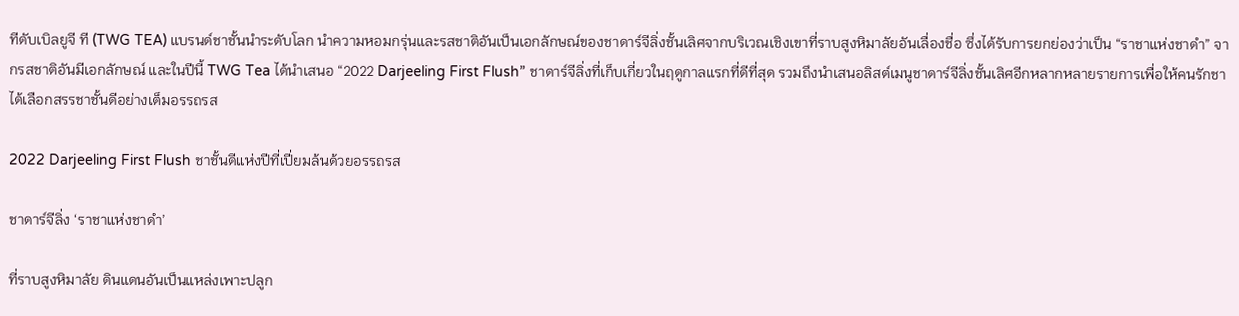ทีดับเบิลยูจี ที (TWG TEA) แบรนด์ชาชั้นนำระดับโลก นำความหอมกรุ่นและรสชาติอันเป็นเอกลักษณ์ของชาดาร์จีลิ่งชั้นเลิศจากบริเวณเชิงเขาที่ราบสูงหิมาลัยอันเลื่องชื่อ ซึ่งได้รับการยกย่องว่าเป็น “ราชาแห่งชาดำ” จากรสชาติอันมีเอกลักษณ์ และในปีนี้ TWG Tea ได้นำเสนอ “2022 Darjeeling First Flush” ชาดาร์จีลิ่งที่เก็บเกี่ยวในฤดูกาลแรกที่ดีที่สุด รวมถึงนำเสนอลิสต์เมนูชาดาร์จีลิ่งชั้นเลิศอีกหลากหลายรายการเพื่อให้คนรักชาได้เลือกสรรชาชั้นดีอย่างเต็มอรรถรส

2022 Darjeeling First Flush ชาชั้นดีแห่งปีที่เปี่ยมล้นด้วยอรรถรส

ชาดาร์จีลิ่ง ‘ราชาแห่งชาดำ’

ที่ราบสูงหิมาลัย ดินแดนอันเป็นแหล่งเพาะปลูก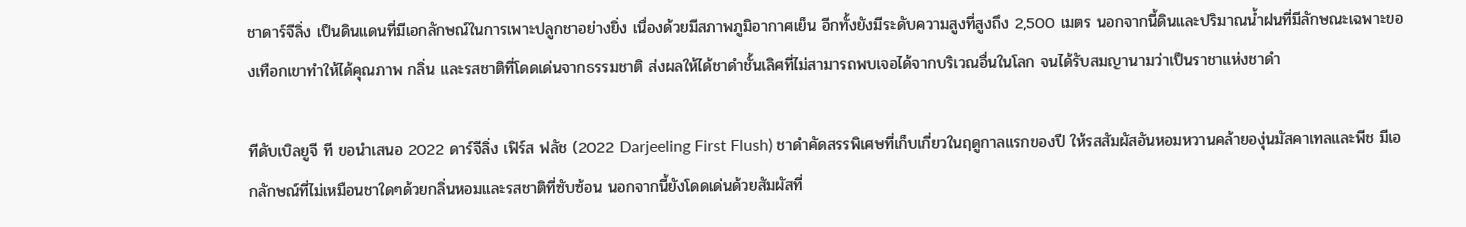ชาดาร์จีลิ่ง เป็นดินแดนที่มีเอกลักษณ์ในการเพาะปลูกชาอย่างยิ่ง เนื่องด้วยมีสภาพภูมิอากาศเย็น อีกทั้งยังมีระดับความสูงที่สูงถึง 2,500 เมตร นอกจากนี้ดินและปริมาณน้ำฝนที่มีลักษณะเฉพาะของเทือกเขาทำให้ได้คุณภาพ กลิ่น และรสชาติที่โดดเด่นจากธรรมชาติ ส่งผลให้ได้ชาดำชั้นเลิศที่ไม่สามารถพบเจอได้จากบริเวณอื่นในโลก จนได้รับสมญานามว่าเป็นราชาแห่งชาดำ

ทีดับเบิลยูจี ที ขอนำเสนอ 2022 ดาร์จีลิ่ง เฟิร์ส ฟลัช (2022 Darjeeling First Flush) ชาดำคัดสรรพิเศษที่เก็บเกี่ยวในฤดูกาลแรกของปี ให้รสสัมผัสอันหอมหวานคล้ายองุ่นมัสคาเทลและพีช มีเอกลักษณ์ที่ไม่เหมือนชาใดๆด้วยกลิ่นหอมและรสชาติที่ซับซ้อน นอกจากนี้ยังโดดเด่นด้วยสัมผัสที่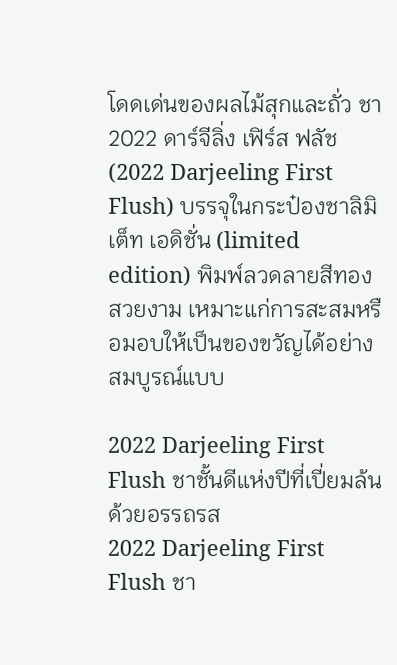โดดเด่นของผลไม้สุกและถั่ว ชา 2022 ดาร์จีลิ่ง เฟิร์ส ฟลัช (2022 Darjeeling First Flush) บรรจุในกระป๋องชาลิมิเต็ท เอดิชั่น (limited edition) พิมพ์ลวดลายสีทองสวยงาม เหมาะแก่การสะสมหรือมอบให้เป็นของขวัญได้อย่างสมบูรณ์แบบ

2022 Darjeeling First Flush ชาชั้นดีแห่งปีที่เปี่ยมล้นด้วยอรรถรส
2022 Darjeeling First Flush ชา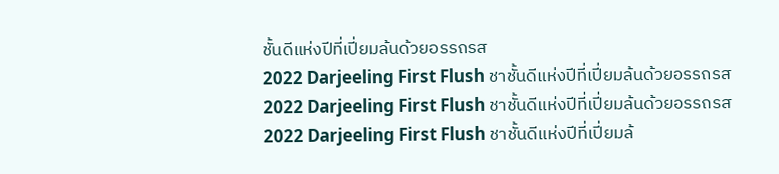ชั้นดีแห่งปีที่เปี่ยมล้นด้วยอรรถรส
2022 Darjeeling First Flush ชาชั้นดีแห่งปีที่เปี่ยมล้นด้วยอรรถรส
2022 Darjeeling First Flush ชาชั้นดีแห่งปีที่เปี่ยมล้นด้วยอรรถรส
2022 Darjeeling First Flush ชาชั้นดีแห่งปีที่เปี่ยมล้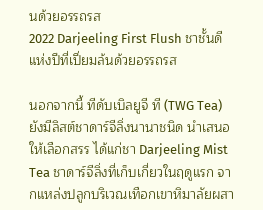นด้วยอรรถรส
2022 Darjeeling First Flush ชาชั้นดีแห่งปีที่เปี่ยมล้นด้วยอรรถรส

นอกจากนี้ ทีดับเบิลยูจี ที (TWG Tea) ยังมีลิสต์ชาดาร์จีลิ่งนานาชนิด นำเสนอให้เลือกสรร ได้แก่ชา Darjeeling Mist Tea ชาดาร์จีลิ่งที่เก็บเกี่ยวในฤดูแรก จากแหล่งปลูกบริเวณเทือกเขาหิมาลัยผสา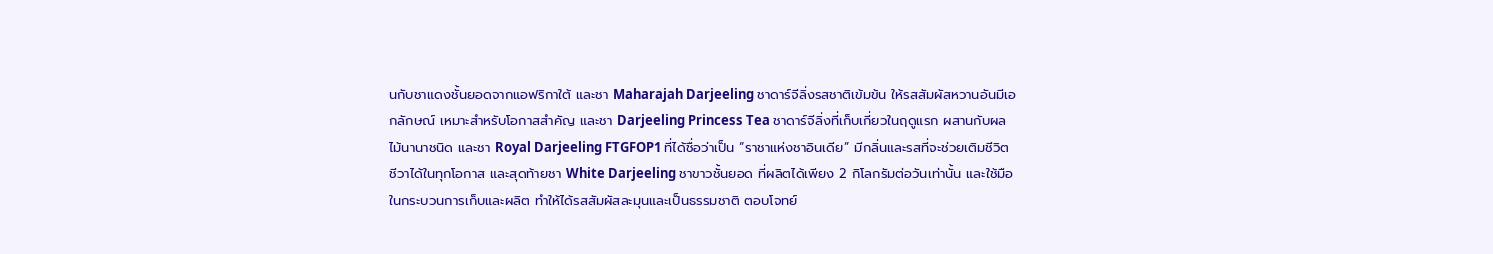นกับชาแดงชั้นยอดจากแอฟริกาใต้ และชา Maharajah Darjeeling ชาดาร์จีลิ่งรสชาติเข้มข้น ให้รสสัมผัสหวานอันมีเอกลักษณ์ เหมาะสำหรับโอกาสสำคัญ และชา Darjeeling Princess Tea ชาดาร์จีลิ่งที่เก็บเกี่ยวในฤดูแรก ผสานกับผลไม้นานาชนิด และชา Royal Darjeeling FTGFOP1 ที่ได้ชื่อว่าเป็น “ราชาแห่งชาอินเดีย” มีกลิ่นและรสที่จะช่วยเติมชีวิตชีวาได้ในทุกโอกาส และสุดท้ายชา White Darjeeling ชาขาวชั้นยอด ที่ผลิตได้เพียง 2 กิโลกรัมต่อวันเท่านั้น และใช้มือในกระบวนการเก็บและผลิต ทำให้ได้รสสัมผัสละมุนและเป็นธรรมชาติ ตอบโจทย์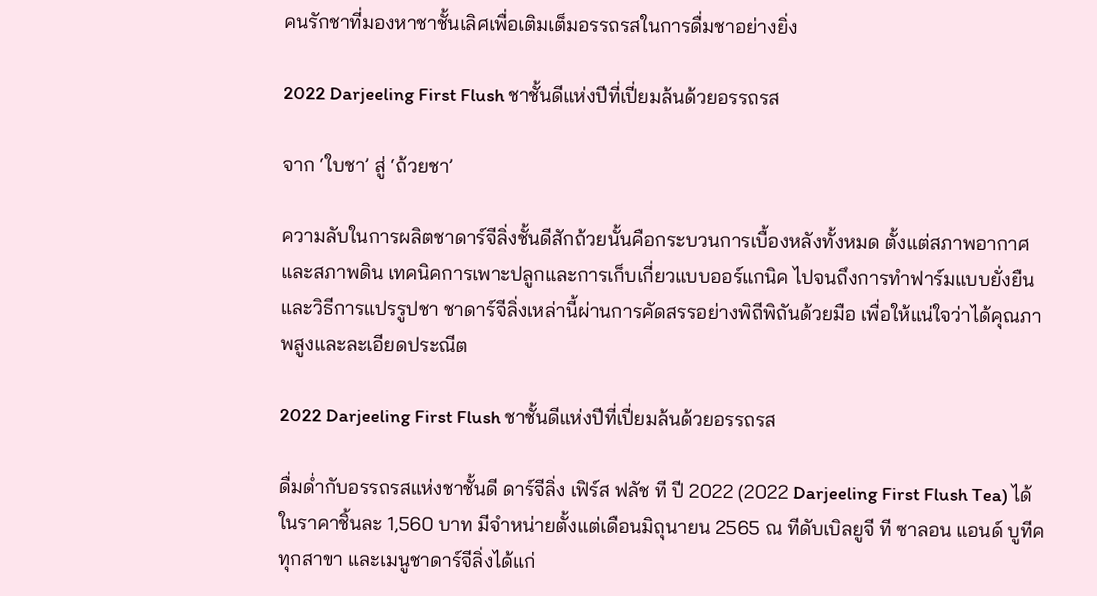คนรักชาที่มองหาชาชั้นเลิศเพื่อเติมเต็มอรรถรสในการดื่มชาอย่างยิ่ง

2022 Darjeeling First Flush ชาชั้นดีแห่งปีที่เปี่ยมล้นด้วยอรรถรส

จาก ‘ใบชา’ สู่ ‘ถ้วยชา’

ความลับในการผลิตชาดาร์จีลิ่งชั้นดีสักถ้วยนั้นคือกระบวนการเบื้องหลังทั้งหมด ตั้งแต่สภาพอากาศและสภาพดิน เทคนิคการเพาะปลูกและการเก็บเกี่ยวแบบออร์แกนิค ไปจนถึงการทำฟาร์มแบบยั่งยืนและวิธีการแปรรูปชา ชาดาร์จีลิ่งเหล่านี้ผ่านการคัดสรรอย่างพิถีพิถันด้วยมือ เพื่อให้แน่ใจว่าได้คุณภาพสูงและละเอียดประณีต

2022 Darjeeling First Flush ชาชั้นดีแห่งปีที่เปี่ยมล้นด้วยอรรถรส

ดื่มด่ำกับอรรถรสแห่งชาชั้นดี ดาร์จีลิ่ง เฟิร์ส ฟลัช ที ปี 2022 (2022 Darjeeling First Flush Tea) ได้ในราคาชิ้นละ 1,560 บาท มีจำหน่ายตั้งแต่เดือนมิถุนายน 2565 ณ ทีดับเบิลยูจี ที ซาลอน แอนด์ บูทีค ทุกสาขา และเมนูชาดาร์จีลิ่งได้แก่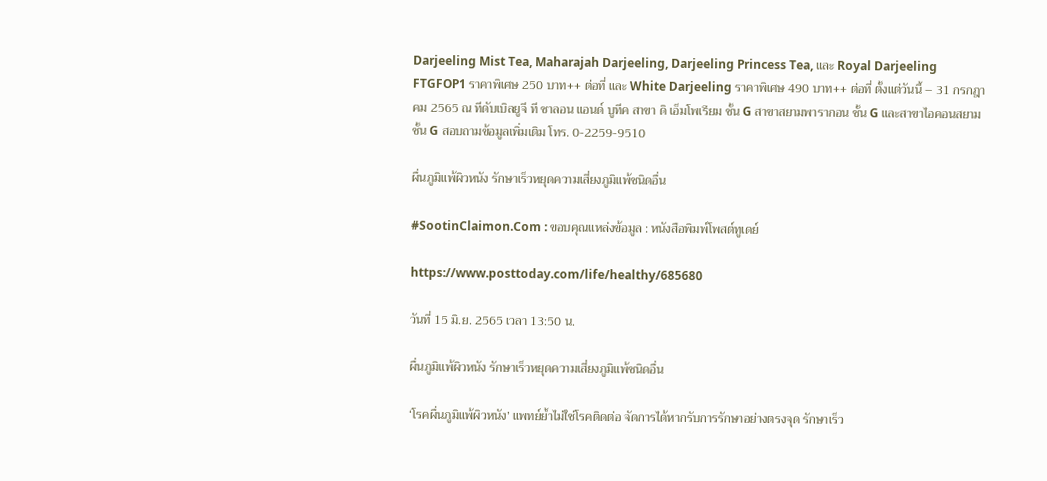Darjeeling Mist Tea, Maharajah Darjeeling, Darjeeling Princess Tea, และ Royal Darjeeling FTGFOP1 ราคาพิเศษ 250 บาท++ ต่อที่ และ White Darjeeling ราคาพิเศษ 490 บาท++ ต่อที่ ตั้งแต่วันนี้ – 31 กรกฎาคม 2565 ณ ทีดับเบิลยูจี ที ซาลอน แอนด์ บูทีค สาขา ดิ เอ็มโพเรียม ชั้น G สาขาสยามพารากอน ชั้น G และสาขาไอคอนสยาม ชั้น G สอบถามข้อมูลเพิ่มเติม โทร. 0-2259-9510

ผื่นภูมิแพ้ผิวหนัง รักษาเร็วหยุดความเสี่ยงภูมิแพ้ชนิดอื่น

#SootinClaimon.Com : ขอบคุณแหล่งข้อมูล : หนังสือพิมพ์โพสต์ทูเดย์

https://www.posttoday.com/life/healthy/685680

วันที่ 15 มิ.ย. 2565 เวลา 13:50 น.

ผื่นภูมิแพ้ผิวหนัง รักษาเร็วหยุดความเสี่ยงภูมิแพ้ชนิดอื่น

‘โรคผื่นภูมิแพ้ผิวหนัง’ แพทย์ย้ำไม่ใช่โรคติดต่อ จัดการได้หากรับการรักษาอย่างตรงจุด รักษาเร็ว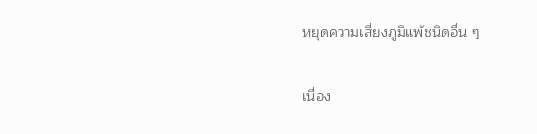หยุดความเสี่ยงภูมิแพ้ชนิดอื่น ๆ

เนื่อง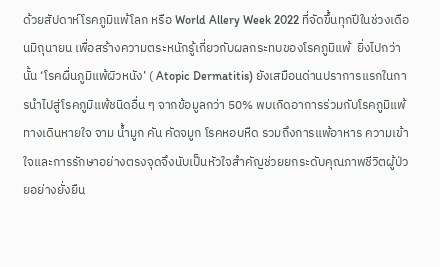ด้วยสัปดาห์โรคภูมิแพ้โลก หรือ World Allery Week 2022 ที่จัดขึ้นทุกปีในช่วงเดือนมิถุนายน เพื่อสร้างความตระหนักรู้เกี่ยวกับผลกระทบของโรคภูมิแพ้  ยิ่งไปกว่านั้น ‘โรคผื่นภูมิแพ้ผิวหนัง’ ( Atopic Dermatitis) ยังเสมือนด่านปราการแรกในการนำไปสู่โรคภูมิแพ้ชนิดอื่น ๆ จากข้อมูลกว่า 50% พบเกิดอาการร่วมกับโรคภูมิแพ้ทางเดินหายใจ จาม น้ำมูก คัน คัดจมูก โรคหอบหืด รวมถึงการแพ้อาหาร ความเข้าใจและการรักษาอย่างตรงจุดจึงนับเป็นหัวใจสำคัญช่วยยกระดับคุณภาพชีวิตผู้ป่วยอย่างยั่งยืน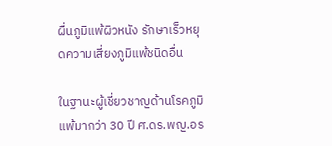ผื่นภูมิแพ้ผิวหนัง รักษาเร็วหยุดความเสี่ยงภูมิแพ้ชนิดอื่น

ในฐานะผู้เชี่ยวชาญด้านโรคภูมิแพ้มากว่า 30 ปี ศ.ดร.พญ.อร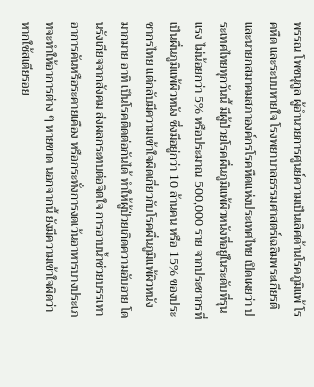พรรณ โพชนุกูล ผู้อำนวยการศูนย์ความเป็นเลิศด้านโรคภูมิแพ้ โรคหืด และระบบหายใจ โรงพยาบาลธรรมศาสตร์เฉลิมพระเกียรติ และนายกสมาคมสภาองค์กรโรคหืดแห่งประเทศไทย เปิดเผยว่า ประเทศไทยทุกวันนี้ มีผู้ป่วยโรคผื่นภูมิแพ้ผิวหนังที่อยู่ในระดับที่รุนแรง ไม่น้อยกว่า 5% หรือประมาณ 500,000 ราย จากประชากรที่เป็นผื่นภูมิแพ้ผิวหนัง ซึ่งมีอยู่กว่า 10 ล้านคน หรือ 15% ของประชากรไทย แต่กลับมีความเข้าใจผิดเกี่ยวกับโรคผื่นภูมิแพ้ผิวหนัง มากมาย อาทิ เป็นโรคติดต่อกันได้ ทำให้ผู้ป่วยเกิดความอับอาย โดนรังเกียจจากสังคม ส่งผลกระทบต่อจิตใจ การอาบน้ำช่วยบรรเทาอาการคันหรือระคายเคือง หรือกระทั่งการงดเว้นอาหารบางประเภทจะทำให้อาการต่าง ๆ หายขาด นอกจากนี้ ยังมีความเข้าใจผิดว่าหากใช้สเตียรอย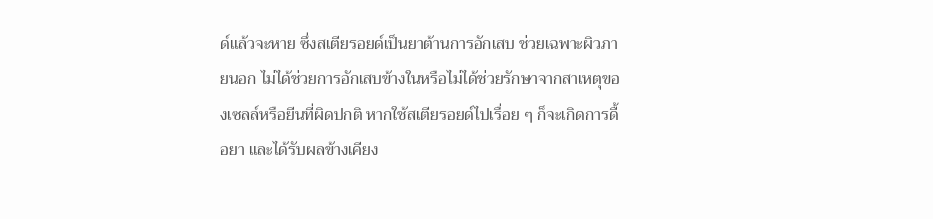ด์แล้วจะหาย ซึ่งสเตียรอยด์เป็นยาต้านการอักเสบ ช่วยเฉพาะผิวภายนอก ไม่ได้ช่วยการอักเสบข้างในหรือไม่ได้ช่วยรักษาจากสาเหตุของเซลล์หรือยีนที่ผิดปกติ หากใช้สเตียรอยด์ไปเรื่อย ๆ ก็จะเกิดการดื้อยา และได้รับผลข้างเคียง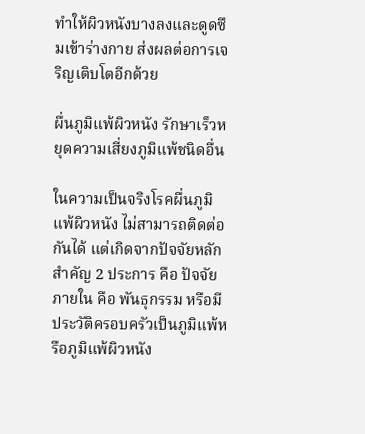ทำให้ผิวหนังบางลงและดูดซึมเข้าร่างกาย ส่งผลต่อการเจริญเติบโตอีกด้วย

ผื่นภูมิแพ้ผิวหนัง รักษาเร็วหยุดความเสี่ยงภูมิแพ้ชนิดอื่น

ในความเป็นจริงโรคผื่นภูมิแพ้ผิวหนัง ไม่สามารถติดต่อกันได้ แต่เกิดจากปัจจัยหลักสำคัญ 2 ประการ คือ ปัจจัยภายใน คือ พันธุกรรม หรือมีประวัติครอบครัวเป็นภูมิแพ้หรือภูมิแพ้ผิวหนัง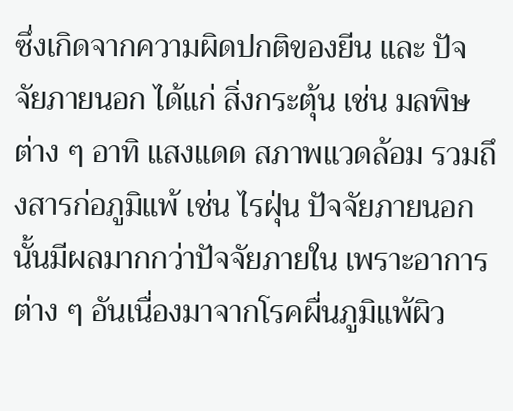ซึ่งเกิดจากความผิดปกติของยีน และ ปัจจัยภายนอก ได้แก่ สิ่งกระตุ้น เช่น มลพิษต่าง ๆ อาทิ แสงแดด สภาพแวดล้อม รวมถึงสารก่อภูมิแพ้ เช่น ไรฝุ่น ปัจจัยภายนอกนั้นมีผลมากกว่าปัจจัยภายใน เพราะอาการต่าง ๆ อันเนื่องมาจากโรคผื่นภูมิแพ้ผิว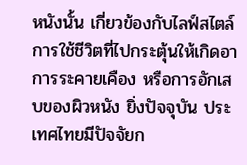หนังนั้น เกี่ยวข้องกับไลฟ์สไตล์การใช้ชีวิตที่ไปกระตุ้นให้เกิดอาการระคายเคือง หรือการอักเสบของผิวหนัง ยิ่งปัจจุบัน ประเทศไทยมีปัจจัยก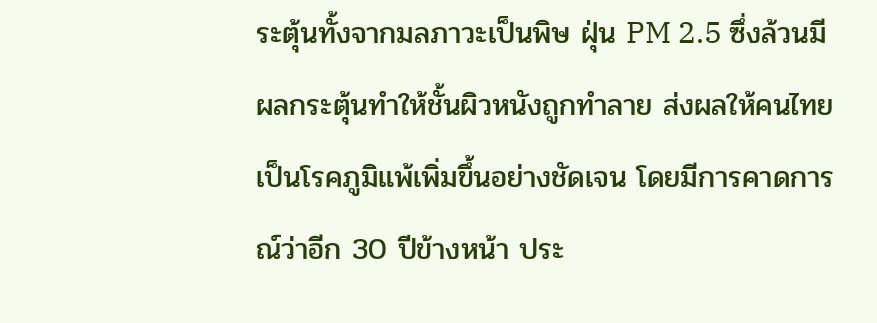ระตุ้นทั้งจากมลภาวะเป็นพิษ ฝุ่น PM 2.5 ซึ่งล้วนมีผลกระตุ้นทำให้ชั้นผิวหนังถูกทำลาย ส่งผลให้คนไทยเป็นโรคภูมิแพ้เพิ่มขึ้นอย่างชัดเจน โดยมีการคาดการณ์ว่าอีก 30 ปีข้างหน้า ประ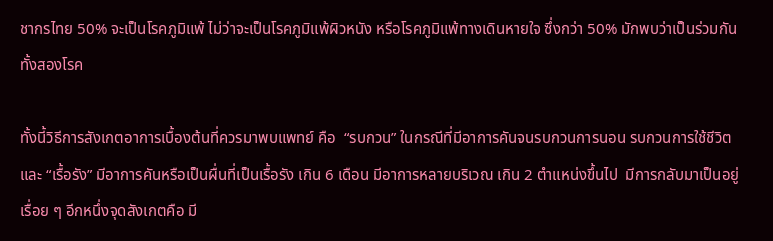ชากรไทย 50% จะเป็นโรคภูมิแพ้ ไม่ว่าจะเป็นโรคภูมิแพ้ผิวหนัง หรือโรคภูมิแพ้ทางเดินหายใจ ซึ่งกว่า 50% มักพบว่าเป็นร่วมกันทั้งสองโรค

ทั้งนี้วิธีการสังเกตอาการเบื้องต้นที่ควรมาพบแพทย์ คือ  “รบกวน” ในกรณีที่มีอาการคันจนรบกวนการนอน รบกวนการใช้ชีวิต และ “เรื้อรัง” มีอาการคันหรือเป็นผื่นที่เป็นเรื้อรัง เกิน 6 เดือน มีอาการหลายบริเวณ เกิน 2 ตำแหน่งขึ้นไป  มีการกลับมาเป็นอยู่เรื่อย ๆ อีกหนึ่งจุดสังเกตคือ มี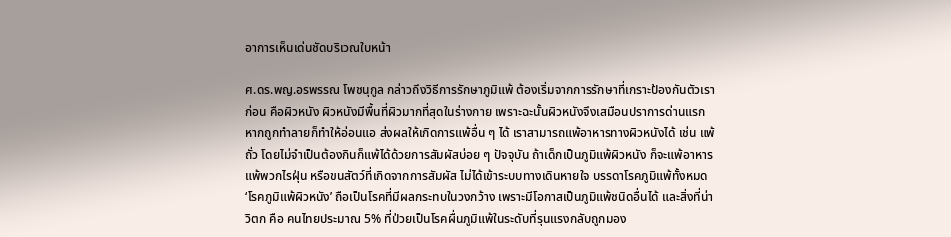อาการเห็นเด่นชัดบริเวณใบหน้า

ศ.ดร.พญ.อรพรรณ โพชนุกูล กล่าวถึงวิธีการรักษาภูมิแพ้ ต้องเริ่มจากการรักษาที่เกราะป้องกันตัวเราก่อน คือผิวหนัง ผิวหนังมีพื้นที่ผิวมากที่สุดในร่างกาย เพราะฉะนั้นผิวหนังจึงเสมือนปราการด่านแรก หากถูกทำลายก็ทำให้อ่อนแอ ส่งผลให้เกิดการแพ้อื่น ๆ ได้ เราสามารถแพ้อาหารทางผิวหนังได้ เช่น แพ้ถั่ว โดยไม่จำเป็นต้องกินก็แพ้ได้ด้วยการสัมผัสบ่อย ๆ ปัจจุบัน ถ้าเด็กเป็นภูมิแพ้ผิวหนัง ก็จะแพ้อาหาร แพ้พวกไรฝุ่น หรือขนสัตว์ที่เกิดจากการสัมผัส ไม่ได้เข้าระบบทางเดินหายใจ บรรดาโรคภูมิแพ้ทั้งหมด ‘โรคภูมิแพ้ผิวหนัง’ ถือเป็นโรคที่มีผลกระทบในวงกว้าง เพราะมีโอกาสเป็นภูมิแพ้ชนิดอื่นได้ และสิ่งที่น่าวิตก คือ คนไทยประมาณ 5% ที่ป่วยเป็นโรคผื่นภูมิแพ้ในระดับที่รุนแรงกลับถูกมอง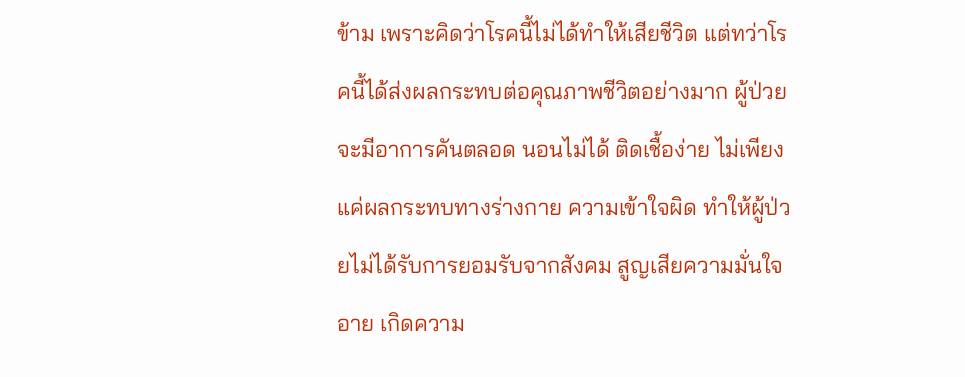ข้าม เพราะคิดว่าโรคนี้ไม่ได้ทำให้เสียชีวิต แต่ทว่าโรคนี้ได้ส่งผลกระทบต่อคุณภาพชีวิตอย่างมาก ผู้ป่วยจะมีอาการคันตลอด นอนไม่ได้ ติดเชื้อง่าย ไม่เพียงแค่ผลกระทบทางร่างกาย ความเข้าใจผิด ทำให้ผู้ป่วยไม่ได้รับการยอมรับจากสังคม สูญเสียความมั่นใจ อาย เกิดความ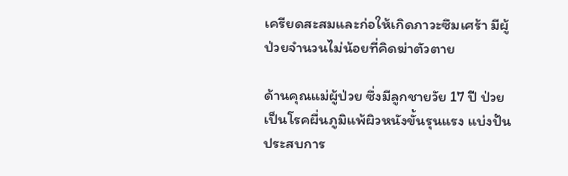เครียดสะสมและก่อให้เกิดภาวะซึมเศร้า มีผู้ป่วยจำนวนไม่น้อยที่คิดฆ่าตัวตาย

ด้านคุณแม่ผู้ป่วย ซึ่งมีลูกชายวัย 17 ปี ป่วยเป็นโรคผื่นภูมิแพ้ผิวหนังขั้นรุนแรง แบ่งปันประสบการ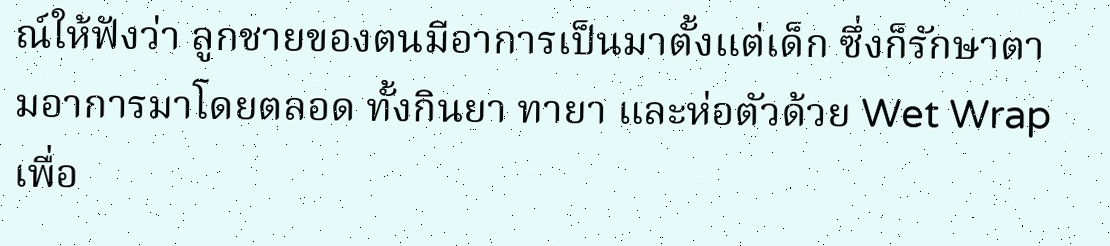ณ์ให้ฟังว่า ลูกชายของตนมีอาการเป็นมาตั้งแต่เด็ก ซึ่งก็รักษาตามอาการมาโดยตลอด ทั้งกินยา ทายา และห่อตัวด้วย Wet Wrap เพื่อ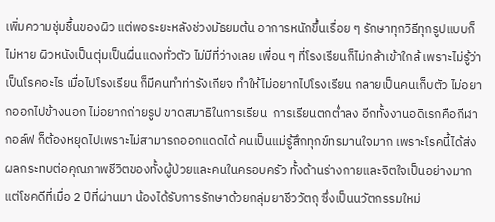เพิ่มความชุ่มชื้นของผิว แต่พอระยะหลังช่วงมัธยมต้น อาการหนักขึ้นเรื่อย ๆ รักษาทุกวิธีทุกรูปแบบก็ไม่หาย ผิวหนังเป็นตุ่มเป็นผื่นแดงทั่วตัว ไม่มีที่ว่างเลย เพื่อน ๆ ที่โรงเรียนก็ไม่กล้าเข้าใกล้ เพราะไม่รู้ว่าเป็นโรคอะไร เมื่อไปโรงเรียน ก็มีคนทำท่ารังเกียจ ทำให้ไม่อยากไปโรงเรียน กลายเป็นคนเก็บตัว ไม่อยากออกไปข้างนอก ไม่อยากถ่ายรูป ขาดสมาธิในการเรียน  การเรียนตกต่ำลง อีกทั้งงานอดิเรกคือกีฬากอล์ฟ ก็ต้องหยุดไปเพราะไม่สามารถออกแดดได้ คนเป็นแม่รู้สึกทุกข์ทรมานใจมาก เพราะโรคนี้ได้ส่งผลกระทบต่อคุณภาพชีวิตของทั้งผู้ป่วยและคนในครอบครัว ทั้งด้านร่างกายและจิตใจเป็นอย่างมาก แต่โชคดีที่เมื่อ 2 ปีที่ผ่านมา น้องได้รับการรักษาด้วยกลุ่มยาชีววัตถุ ซึ่งเป็นนวัตกรรมใหม่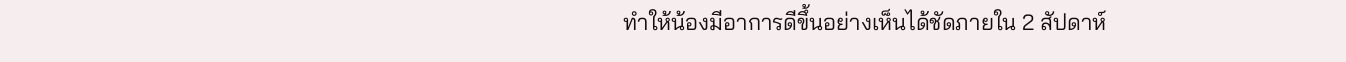ทำให้น้องมีอาการดีขึ้นอย่างเห็นได้ชัดภายใน 2 สัปดาห์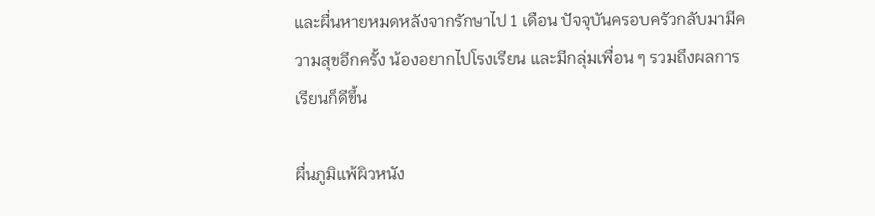และผื่นหายหมดหลังจากรักษาไป 1 เดือน ปัจจุบันครอบครัวกลับมามีความสุขอีกครั้ง น้องอยากไปโรงเรียน และมีกลุ่มเพื่อน ๆ รวมถึงผลการเรียนก็ดีขึ้น

ผื่นภูมิแพ้ผิวหนัง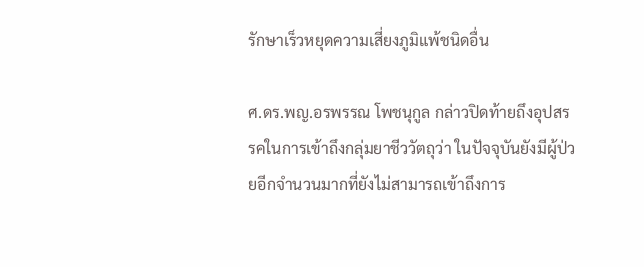รักษาเร็วหยุดความเสี่ยงภูมิแพ้ชนิดอื่น

ศ.ดร.พญ.อรพรรณ โพชนุกูล กล่าวปิดท้ายถึงอุปสรรคในการเข้าถึงกลุ่มยาชีววัตถุว่า ในปัจจุบันยังมีผู้ป่วยอีกจำนวนมากที่ยังไม่สามารถเข้าถึงการ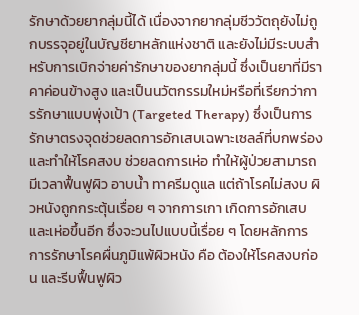รักษาด้วยยากลุ่มนี้ได้ เนื่องจากยากลุ่มชีววัตถุยังไม่ถูกบรรจุอยู่ในบัญชียาหลักแห่งชาติ และยังไม่มีระบบสำหรับการเบิกจ่ายค่ารักษาของยากลุ่มนี้ ซึ่งเป็นยาที่มีราคาค่อนข้างสูง และเป็นนวัตกรรมใหม่หรือที่เรียกว่าการรักษาแบบพุ่งเป้า (Targeted Therapy) ซึ่งเป็นการรักษาตรงจุดช่วยลดการอักเสบเฉพาะเซลล์ที่บกพร่อง และทำให้โรคสงบ ช่วยลดการเห่อ ทำให้ผู้ป่วยสามารถมีเวลาฟื้นฟูผิว อาบน้ำ ทาครีมดูแล แต่ถ้าโรคไม่สงบ ผิวหนังถูกกระตุ้นเรื่อย ๆ จากการเกา เกิดการอักเสบและเห่อขึ้นอีก ซึ่งจะวนไปแบบนี้เรื่อย ๆ โดยหลักการการรักษาโรคผื่นภูมิแพ้ผิวหนัง คือ ต้องให้โรคสงบก่อน และรีบฟื้นฟูผิว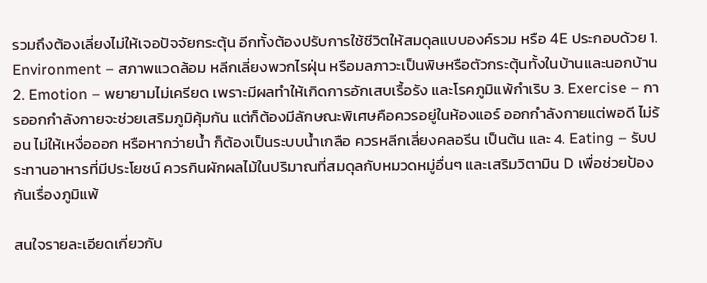รวมถึงต้องเลี่ยงไม่ให้เจอปัจจัยกระตุ้น อีกทั้งต้องปรับการใช้ชีวิตให้สมดุลแบบองค์รวม หรือ 4E ประกอบด้วย 1. Environment – สภาพแวดล้อม หลีกเลี่ยงพวกไรฝุ่น หรือมลภาวะเป็นพิษหรือตัวกระตุ้นทั้งในบ้านและนอกบ้าน 2. Emotion – พยายามไม่เครียด เพราะมีผลทำให้เกิดการอักเสบเรื้อรัง และโรคภูมิแพ้กำเริบ 3. Exercise – การออกกำลังกายจะช่วยเสริมภูมิคุ้มกัน แต่ก็ต้องมีลักษณะพิเศษคือควรอยู่ในห้องแอร์ ออกกำลังกายแต่พอดี ไม่ร้อน ไม่ให้เหงื่อออก หรือหากว่ายน้ำ ก็ต้องเป็นระบบน้ำเกลือ ควรหลีกเลี่ยงคลอรีน เป็นต้น และ 4. Eating – รับประทานอาหารที่มีประโยชน์ ควรกินผักผลไม้ในปริมาณที่สมดุลกับหมวดหมู่อื่นๆ และเสริมวิตามิน D เพื่อช่วยป้องกันเรื่องภูมิแพ้

สนใจรายละเอียดเกี่ยวกับ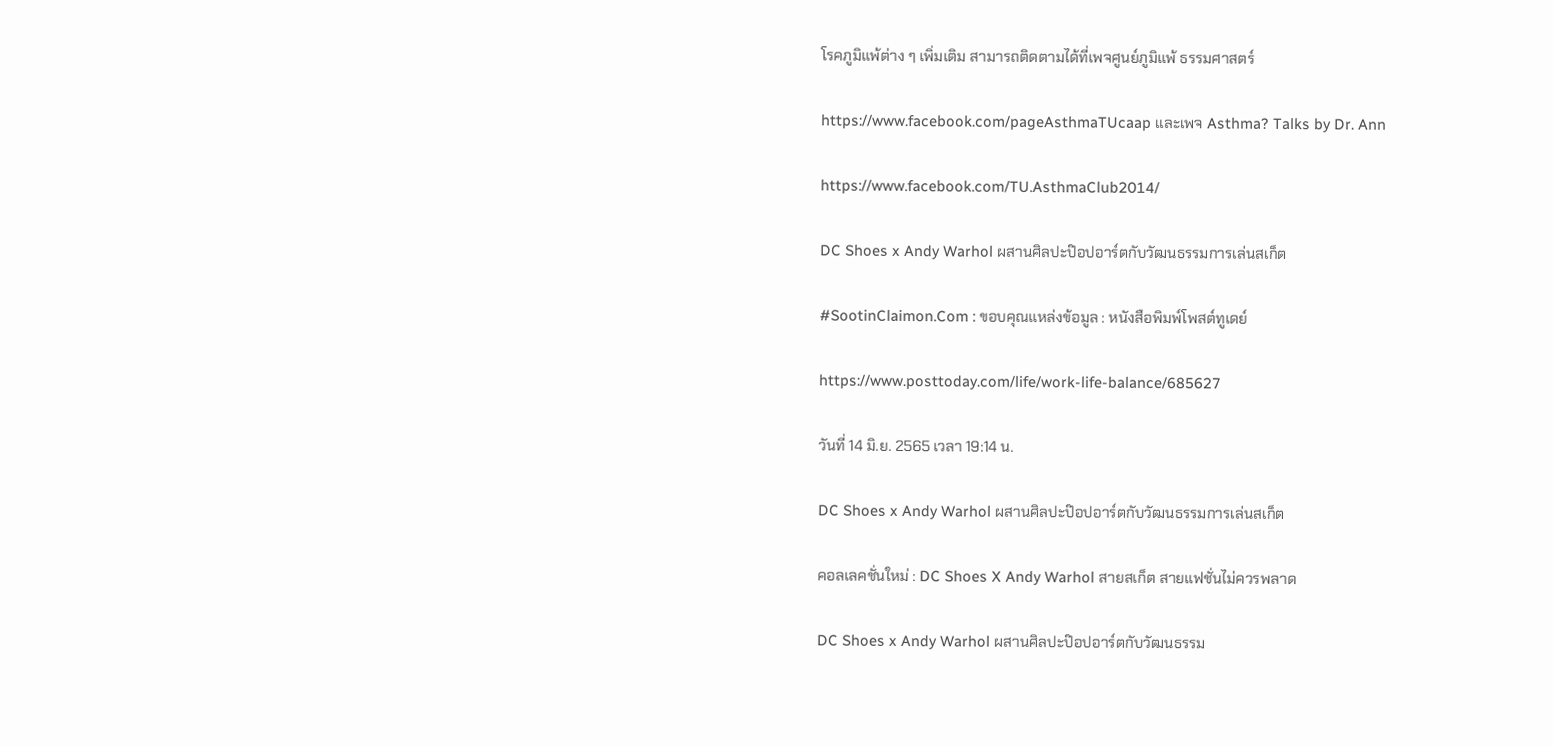โรคภูมิแพ้ต่าง ๆ เพิ่มเติม สามารถติดตามได้ที่เพจศูนย์ภูมิแพ้ ธรรมศาสตร์

https://www.facebook.com/pageAsthmaTUcaap และเพจ Asthma? Talks by Dr. Ann

https://www.facebook.com/TU.AsthmaClub2014/

DC Shoes x Andy Warhol ผสานศิลปะป๊อปอาร์ตกับวัฒนธรรมการเล่นสเก็ต

#SootinClaimon.Com : ขอบคุณแหล่งข้อมูล : หนังสือพิมพ์โพสต์ทูเดย์

https://www.posttoday.com/life/work-life-balance/685627

วันที่ 14 มิ.ย. 2565 เวลา 19:14 น.

DC Shoes x Andy Warhol ผสานศิลปะป๊อปอาร์ตกับวัฒนธรรมการเล่นสเก็ต

คอลเลคชั่นใหม่ : DC Shoes X Andy Warhol สายสเก็ต สายแฟชั่นไม่ควรพลาด

DC Shoes x Andy Warhol ผสานศิลปะป๊อปอาร์ตกับวัฒนธรรม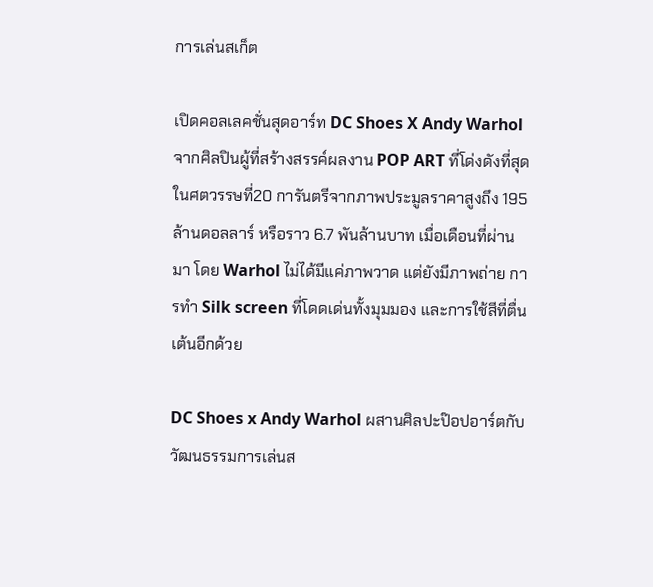การเล่นสเก็ต

เปิดคอลเลคชั่นสุดอาร์ท DC Shoes X Andy Warhol จากศิลปินผู้ที่สร้างสรรค์ผลงาน POP ART ที่โด่งดังที่สุดในศตวรรษที่20 การันตรีจากภาพประมูลราคาสูงถึง 195 ล้านดอลลาร์ หรือราว 6.7 พันล้านบาท เมื่อเดือนที่ผ่านมา โดย Warhol ไม่ได้มีแค่ภาพวาด แต่ยังมีภาพถ่าย การทำ Silk screen ที่โดดเด่นทั้งมุมมอง และการใช้สีที่ตื่นเต้นอีกด้วย

DC Shoes x Andy Warhol ผสานศิลปะป๊อปอาร์ตกับวัฒนธรรมการเล่นส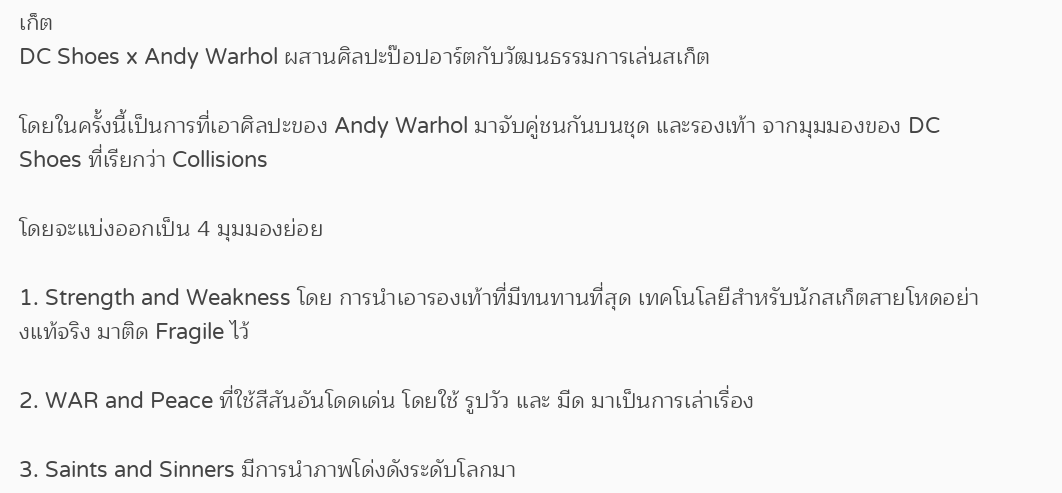เก็ต
DC Shoes x Andy Warhol ผสานศิลปะป๊อปอาร์ตกับวัฒนธรรมการเล่นสเก็ต

โดยในครั้งนี้เป็นการที่เอาศิลปะของ Andy Warhol มาจับคู่ชนกันบนชุด และรองเท้า จากมุมมองของ DC Shoes ที่เรียกว่า Collisions

โดยจะแบ่งออกเป็น 4 มุมมองย่อย

1. Strength and Weakness โดย การนำเอารองเท้าที่มีทนทานที่สุด เทคโนโลยีสำหรับนักสเก็ตสายโหดอย่างแท้จริง มาติด Fragile ไว้

2. WAR and Peace ที่ใช้สีสันอันโดดเด่น โดยใช้ รูปวัว และ มีด มาเป็นการเล่าเรื่อง

3. Saints and Sinners มีการนำภาพโด่งดังระดับโลกมา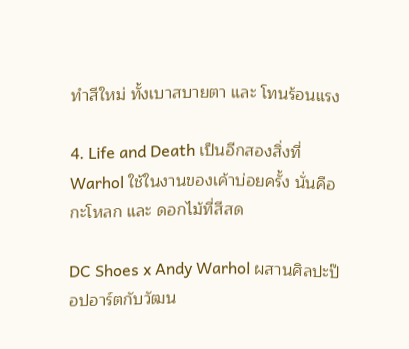ทำสีใหม่ ทั้งเบาสบายตา และ โทนร้อนแรง

4. Life and Death เป็นอีกสองสิ่งที่ Warhol ใช้ในงานของเค้าบ่อยครั้ง นั่นคือ กะโหลก และ ดอกไม้ที่สีสด

DC Shoes x Andy Warhol ผสานศิลปะป๊อปอาร์ตกับวัฒน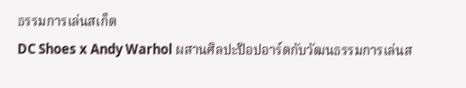ธรรมการเล่นสเก็ต
DC Shoes x Andy Warhol ผสานศิลปะป๊อปอาร์ตกับวัฒนธรรมการเล่นส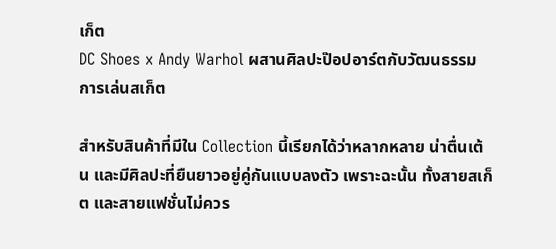เก็ต
DC Shoes x Andy Warhol ผสานศิลปะป๊อปอาร์ตกับวัฒนธรรมการเล่นสเก็ต

สำหรับสินค้าที่มีใน Collection นี้เรียกได้ว่าหลากหลาย น่าตื่นเต้น และมีศิลปะที่ยืนยาวอยู่คู่กันแบบลงตัว เพราะฉะนั้น ทั้งสายสเก็ต และสายแฟชั่นไม่ควร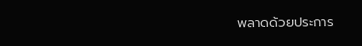พลาดด้วยประการ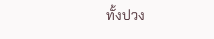ทั้งปวง